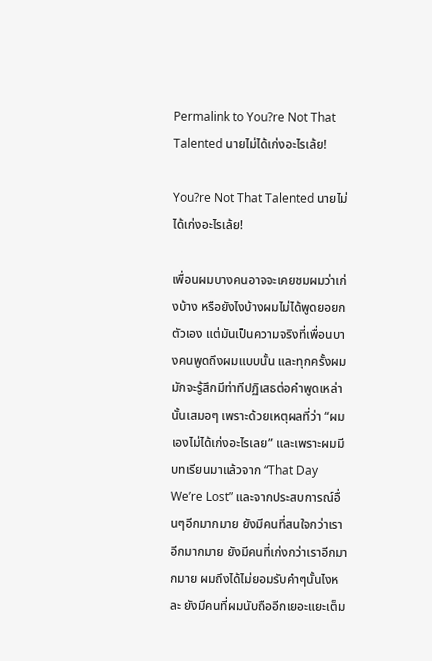Permalink to You?re Not That Talented นายไม่ได้เก่งอะไรเล้ย!

You?re Not That Talented นายไม่ได้เก่งอะไรเล้ย!

เพื่อนผมบางคนอาจจะเคยชมผมว่าเก่งบ้าง หรือยังไงบ้างผมไม่ได้พูดยอยกตัวเอง แต่มันเป็นความจริงที่เพื่อนบางคนพูดถึงผมแบบนั้น และทุกครั้งผมมักจะรู้สึกมีท่าทีปฏิเสธต่อคำพูดเหล่านั้นเสมอๆ เพราะด้วยเหตุผลที่ว่า “ผมเองไม่ได้เก่งอะไรเลย” และเพราะผมมีบทเรียนมาแล้วจาก “That Day We’re Lost” และจากประสบการณ์อื่นๆอีกมากมาย ยังมีคนที่สนใจกว่าเราอีกมากมาย ยังมีคนที่เก่งกว่าเราอีกมากมาย ผมถึงได้ไม่ยอมรับคำๆนั้นไงหละ ยังมีคนที่ผมนับถืออีกเยอะแยะเต็ม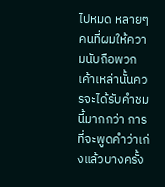ไปหมด หลายๆคนที่ผมให้ความนับถือพวกเค้าเหล่านั้นควรจะได้รับคำชมนี้มากกว่า การที่จะพูดคำว่าเก่งแล้วบางครั้ง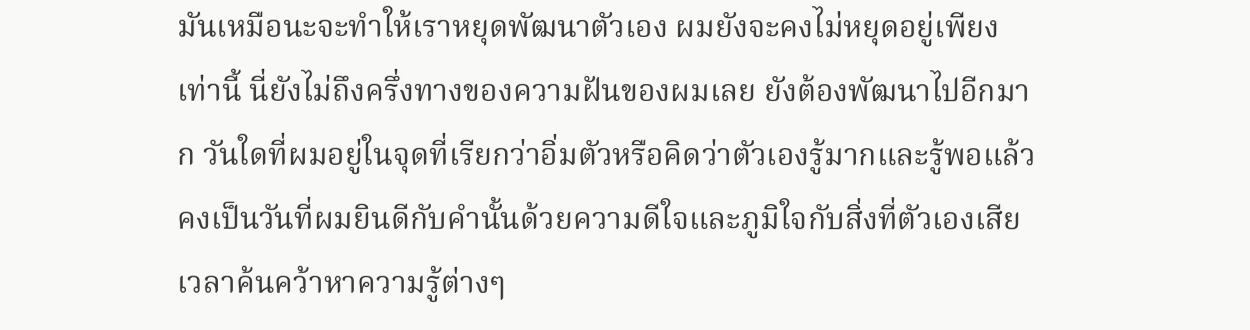มันเหมือนะจะทำให้เราหยุดพัฒนาตัวเอง ผมยังจะคงไม่หยุดอยู่เพียงเท่านี้ นี่ยังไม่ถึงครึ่งทางของความฝันของผมเลย ยังต้องพัฒนาไปอีกมาก วันใดที่ผมอยู่ในจุดที่เรียกว่าอิ่มตัวหรือคิดว่าตัวเองรู้มากและรู้พอแล้ว คงเป็นวันที่ผมยินดีกับคำนั้นด้วยความดีใจและภูมิใจกับสิ่งที่ตัวเองเสียเวลาค้นคว้าหาความรู้ต่างๆ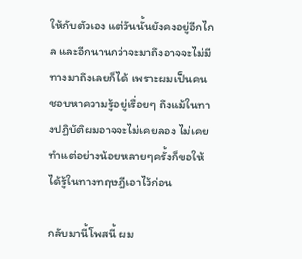ให้กับตัวเอง แต่วันนั้นยังคงอยู่อีกไกล และอีกนานกว่าจะมาถึงอาจจะไม่มีทางมาถึงเลยก็ได้ เพราะผมเป็นคนชอบหาความรู้อยู่เรื่อยๆ ถึงแม้ในทางปฏิบัติผมอาจจะไม่เคยลอง ไม่เคยทำแต่อย่างน้อยหลายๆครั้งก็ขอให้ได้รู้ในทางทฤษฎีเอาไว้ก่อน

กลับมานี้โพสนี้ ผม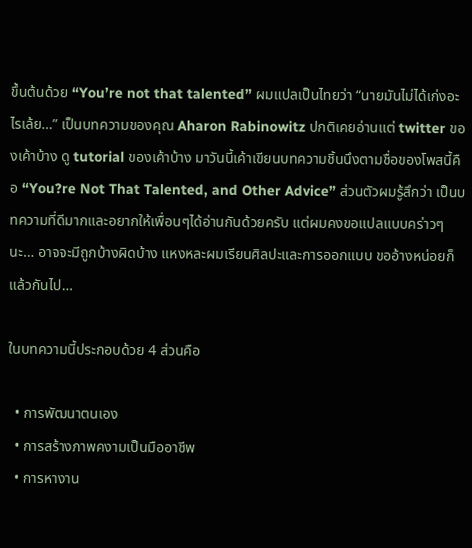ขึ้นต้นด้วย “You’re not that talented” ผมแปลเป็นไทยว่า “นายมันไม่ได้เก่งอะไรเล้ย…” เป็นบทความของคุณ Aharon Rabinowitz ปกติเคยอ่านแต่ twitter ของเค้าบ้าง ดู tutorial ของเค้าบ้าง มาวันนี้เค้าเขียนบทความชิ้นนึงตามชื่อของโพสนี้คือ “You?re Not That Talented, and Other Advice” ส่วนตัวผมรู้สึกว่า เป็นบทความที่ดีมากและอยากให้เพื่อนๆได้อ่านกันด้วยครับ แต่ผมคงขอแปลแบบคร่าวๆนะ… อาจจะมีถูกบ้างผิดบ้าง แหงหละผมเรียนศิลปะและการออกแบบ ขออ้างหน่อยก็แล้วกันไป…

ในบทความนี้ประกอบด้วย 4 ส่วนคือ

  • การพัฒนาตนเอง
  • การสร้างภาพคงามเป็นมืออาชีพ
  • การหางาน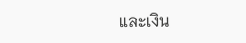และเงิน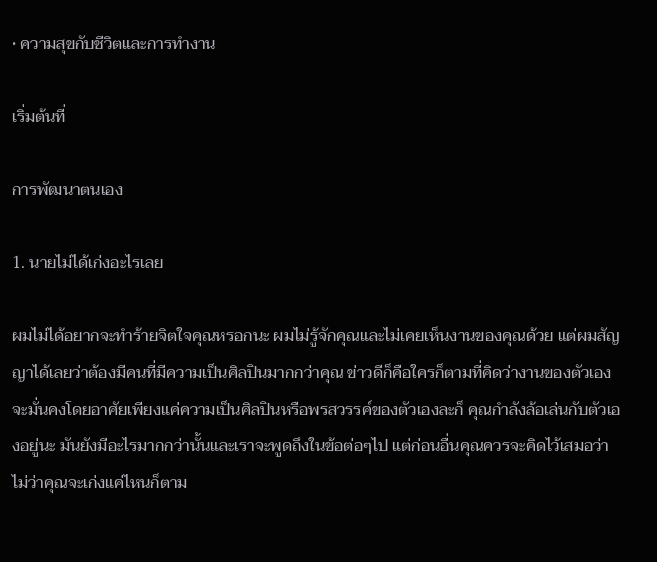• ความสุขกับชีวิตและการทำงาน

เริ่มต้นที่

การพัฒนาตนเอง

1. นายไม่ได้เก่งอะไรเลย

ผมไม่ได้อยากจะทำร้ายจิตใจคุณหรอกนะ ผมไม่รู้จักคุณและไม่เคยเห็นงานของคุณด้วย แต่ผมสัญญาได้เลยว่าต้องมีคนที่มีความเป็นศิลปินมากกว่าคุณ ข่าวดีก็คือใครก็ตามที่คิดว่างานของตัวเองจะมั่นคงโดยอาศัยเพียงแค่ความเป็นศิลปินหรือพรสวรรค์ของตัวเองละก็ คุณกำลังล้อเล่นกับตัวเองอยู่นะ มันยังมีอะไรมากกว่านั้นและเราจะพูดถึงในข้อต่อๆไป แต่ก่อนอื่นคุณควรจะคิดไว้เสมอว่า ไม่ว่าคุณจะเก่งแค่ไหนก็ตาม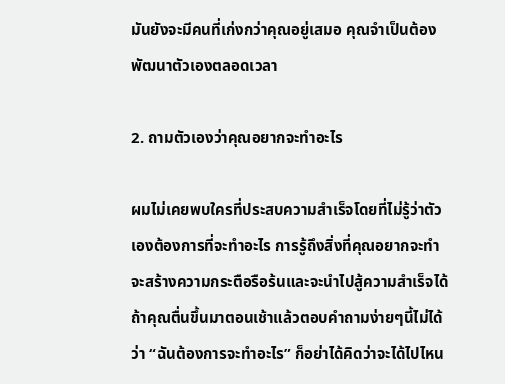มันยังจะมีคนที่เก่งกว่าคุณอยู่เสมอ คุณจำเป็นต้องพัฒนาตัวเองตลอดเวลา

2. ถามตัวเองว่าคุณอยากจะทำอะไร

ผมไม่เคยพบใครที่ประสบความสำเร็จโดยที่ไม่รู้ว่าตัวเองต้องการที่จะทำอะไร การรู้ถึงสิ่งที่คุณอยากจะทำจะสร้างความกระตือรือร้นและจะนำไปสู้ความสำเร็จได้ ถ้าคุณตื่นขึ้นมาตอนเช้าแล้วตอบคำถามง่ายๆนี้ไม่ได้ว่า “ฉันต้องการจะทำอะไร” ก็อย่าได้คิดว่าจะได้ไปไหน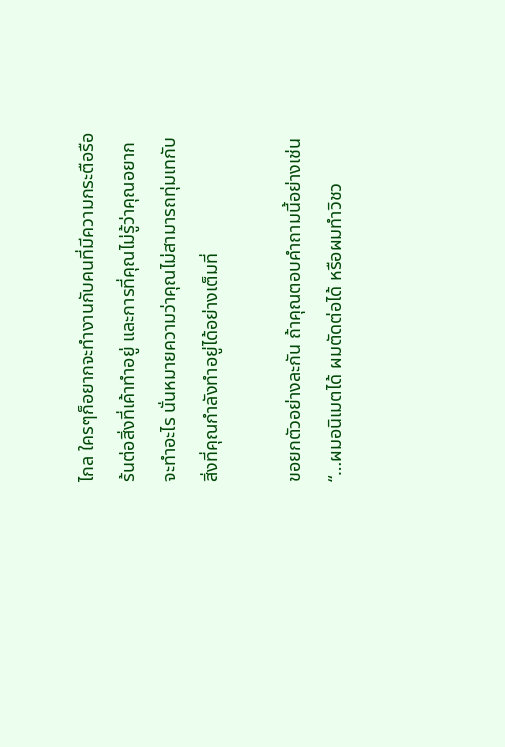ไกล ใครๆก็อยากจะทำงานกับคนที่มีความกระตือรือร้นต่อสิ่งที่เค้าทำอยู่ และการที่คุณไม่รู้ว่าคุณอยากจะทำอะไร นั่นหมายความว่าคุณไม่สามารถทุ่มเทกับสิ่งที่คุณกำลังทำอยู่ได้อย่างเต็มที่

ขอยกตัวอย่างละกัน ถ้าคุณตอบคำถามนี้อย่างเช่น “…ผมอนิเมตได้ ผมตัดต่อได้ หรือผมทำวิชว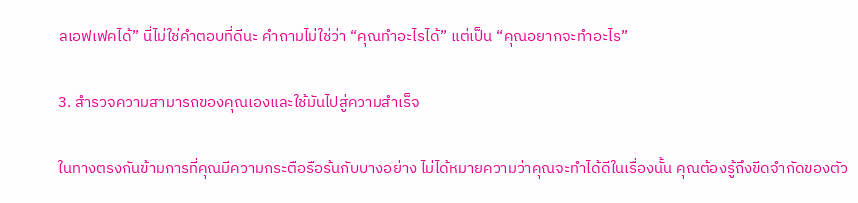ลเอฟเฟคได้” นี่ไม่ใช่คำตอบที่ดีนะ คำถามไม่ใช่ว่า “คุณทำอะไรได้” แต่เป็น “คุณอยากจะทำอะไร”

3. สำรวจความสามารถของคุณเองและใช้มันไปสู่ความสำเร็จ

ในทางตรงกันข้ามการที่คุณมีความกระตือรือร้นกับบางอย่าง ไม่ได้หมายความว่าคุณจะทำได้ดีในเรื่องนั้น คุณต้องรู้ถึงขีดจำกัดของตัว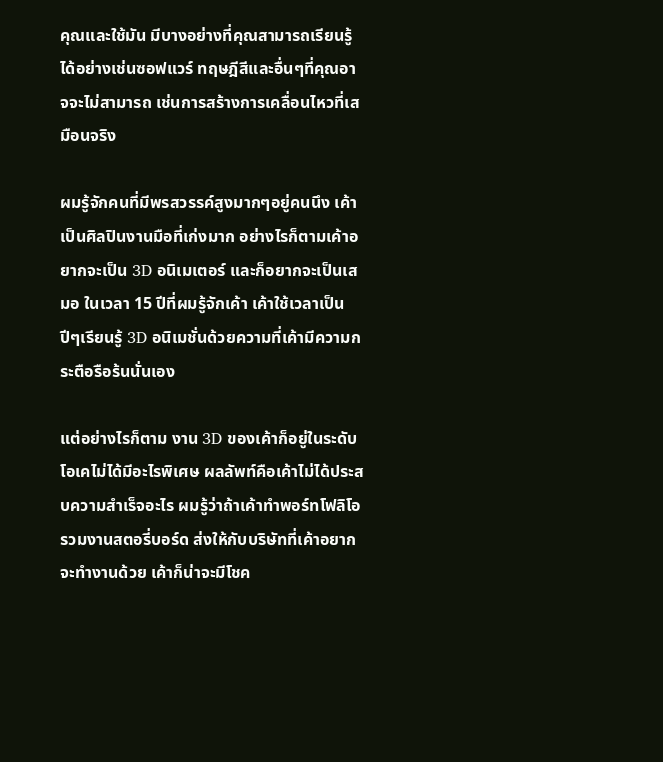คุณและใช้มัน มีบางอย่างที่คุณสามารถเรียนรู้ได้อย่างเช่นซอฟแวร์ ทฤษฎีสีและอื่นๆที่คุณอาจจะไม่สามารถ เช่นการสร้างการเคลื่อนไหวที่เสมือนจริง

ผมรู้จักคนที่มีพรสวรรค์สูงมากๆอยู่คนนึง เค้าเป็นศิลปินงานมือที่เก่งมาก อย่างไรก็ตามเค้าอยากจะเป็น 3D อนิเมเตอร์ และก็อยากจะเป็นเสมอ ในเวลา 15 ปีที่ผมรู้จักเค้า เค้าใช้เวลาเป็นปีๆเรียนรู้ 3D อนิเมชั่นด้วยความที่เค้ามีความกระตือรือร้นนั่นเอง

แต่อย่างไรก็ตาม งาน 3D ของเค้าก็อยู่ในระดับโอเคไม่ได้มีอะไรพิเศษ ผลลัพท์คือเค้าไม่ได้ประสบความสำเร็จอะไร ผมรู้ว่าถ้าเค้าทำพอร์ทโฟลิโอรวมงานสตอรี่บอร์ด ส่งให้กับบริษัทที่เค้าอยากจะทำงานด้วย เค้าก็น่าจะมีโชค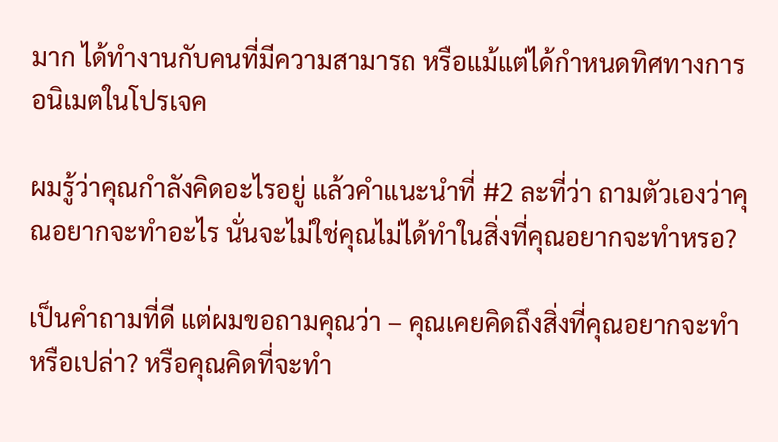มาก ได้ทำงานกับคนที่มีความสามารถ หรือแม้แต่ได้กำหนดทิศทางการอนิเมตในโปรเจค

ผมรู้ว่าคุณกำลังคิดอะไรอยู่ แล้วคำแนะนำที่ #2 ละที่ว่า ถามตัวเองว่าคุณอยากจะทำอะไร นั่นจะไม่ใช่คุณไม่ได้ทำในสิ่งที่คุณอยากจะทำหรอ?

เป็นคำถามที่ดี แต่ผมขอถามคุณว่า – คุณเคยคิดถึงสิ่งที่คุณอยากจะทำหรือเปล่า? หรือคุณคิดที่จะทำ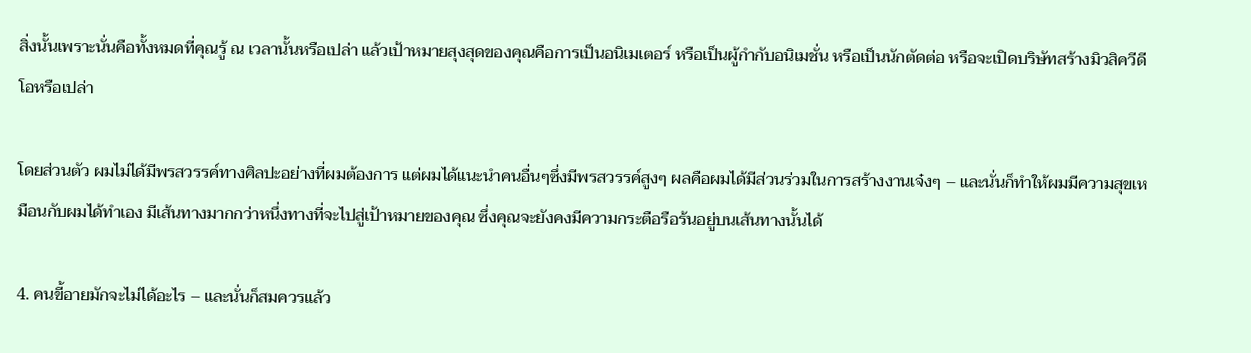สิ่งนั้นเพราะนั่นคือทั้งหมดที่คุณรู้ ณ เวลานั้นหรือเปล่า แล้วเป้าหมายสุงสุดของคุณคือการเป็นอนิเมเตอร์ หรือเป็นผู้กำกับอนิเมชั่น หรือเป็นนักตัดต่อ หรือจะเปิดบริษัทสร้างมิวสิควีดีโอหรือเปล่า

โดยส่วนตัว ผมไม่ได้มีพรสวรรค์ทางศิลปะอย่างที่ผมต้องการ แต่ผมได้แนะนำคนอื่นๆซึ่งมีพรสวรรค์สูงๆ ผลคือผมได้มีส่วนร่วมในการสร้างงานเจ๋งๆ – และนั่นก็ทำให้ผมมีความสุขเหมือนกับผมได้ทำเอง มีเส้นทางมากกว่าหนึ่งทางที่จะไปสู่เป้าหมายของคุณ ซึ่งคุณจะยังคงมีความกระตือรือร้นอยู่บนเส้นทางนั้นได้

4. คนขี้อายมักจะไม่ได้อะไร – และนั่นก็สมควรแล้ว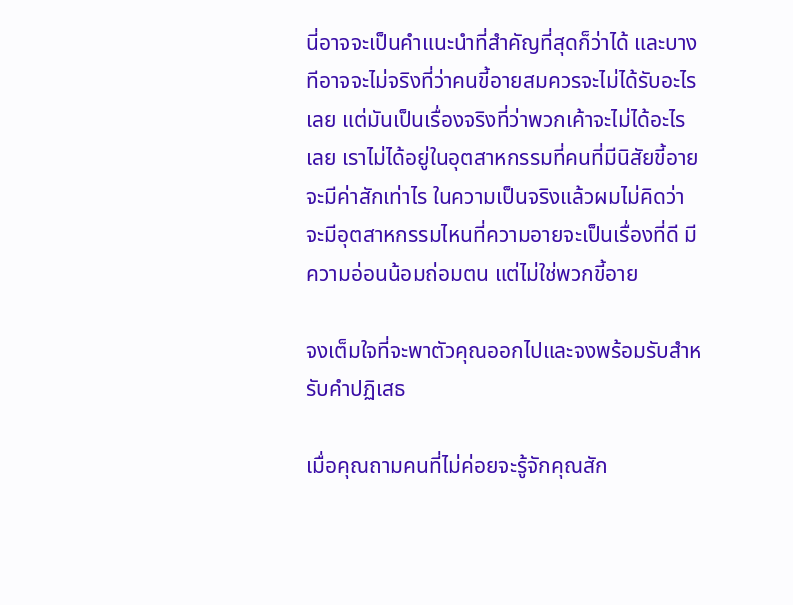นี่อาจจะเป็นคำแนะนำที่สำคัญที่สุดก็ว่าได้ และบางทีอาจจะไม่จริงที่ว่าคนขี้อายสมควรจะไม่ได้รับอะไรเลย แต่มันเป็นเรื่องจริงที่ว่าพวกเค้าจะไม่ได้อะไรเลย เราไม่ได้อยู่ในอุตสาหกรรมที่คนที่มีนิสัยขี้อายจะมีค่าสักเท่าไร ในความเป็นจริงแล้วผมไม่คิดว่าจะมีอุตสาหกรรมไหนที่ความอายจะเป็นเรื่องที่ดี มีความอ่อนน้อมถ่อมตน แต่ไม่ใช่พวกขี้อาย

จงเต็มใจที่จะพาตัวคุณออกไปและจงพร้อมรับสำหรับคำปฏิเสธ

เมื่อคุณถามคนที่ไม่ค่อยจะรู้จักคุณสัก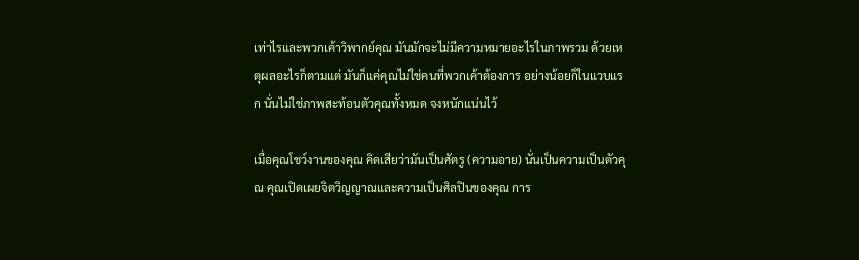เท่าไรและพวกเค้าวิพากย์คุณ มันมักจะไม่มีความหมายอะไรในภาพรวม ด้วยเหตุผลอะไรก็ตามแต่ มันก็แค่คุณไม่ใช่คนที่พวกเค้าต้องการ อย่างน้อยก็ในแวบแรก นั่นไม่ใช่ภาพสะท้อนตัวคุณทั้งหมด จงหนักแน่นไว้

เมื่อคุณโชว์งานของคุณ คิดเสียว่ามันเป็นศัตรู (ความอาย) นั่นเป็นความเป็นตัวคุณ คุณเปิดเผยจิตวิญญาณและความเป็นศิลปินของคุณ การ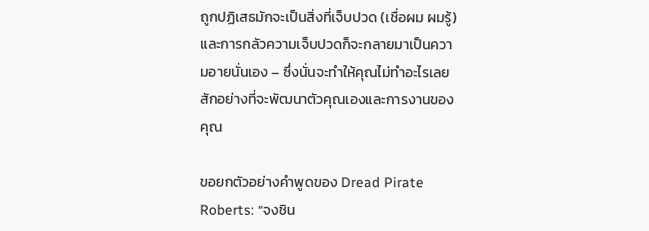ถูกปฏิเสธมักจะเป็นสิ่งที่เจ็บปวด (เชื่อผม ผมรู้) และการกลัวความเจ็บปวดก็จะกลายมาเป็นความอายนั่นเอง – ซึ่งนั่นจะทำให้คุณไม่ทำอะไรเลยสักอย่างที่จะพัฒนาตัวคุณเองและการงานของคุณ

ขอยกตัวอย่างคำพูดของ Dread Pirate Roberts: “จงชิน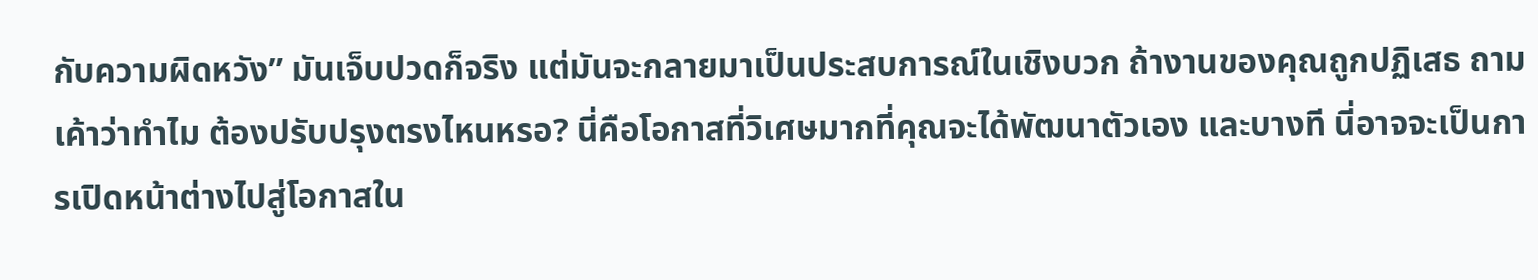กับความผิดหวัง” มันเจ็บปวดก็จริง แต่มันจะกลายมาเป็นประสบการณ์ในเชิงบวก ถ้างานของคุณถูกปฏิเสธ ถามเค้าว่าทำไม ต้องปรับปรุงตรงไหนหรอ? นี่คือโอกาสที่วิเศษมากที่คุณจะได้พัฒนาตัวเอง และบางที นี่อาจจะเป็นการเปิดหน้าต่างไปสู่โอกาสใน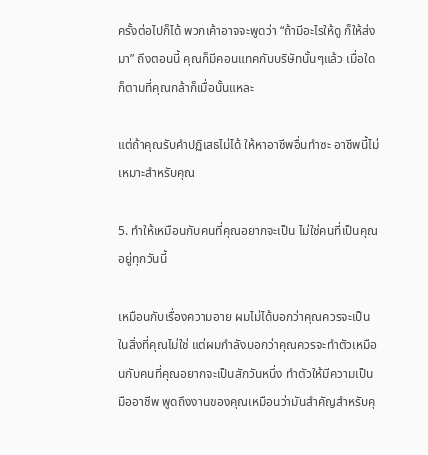ครั้งต่อไปก็ได้ พวกเค้าอาจจะพูดว่า “ถ้ามีอะไรให้ดู ก็ให้ส่งมา” ถึงตอนนี้ คุณก็มีคอนแทคกับบริษัทนั้นๆแล้ว เมื่อใดก็ตามที่คุณกล้าก็เมื่อนั้นแหละ

แต่ถ้าคุณรับคำปฏิเสธไม่ได้ ให้หาอาชีพอื่นทำซะ อาชีพนี้ไม่เหมาะสำหรับคุณ

5. ทำให้เหมือนกับคนที่คุณอยากจะเป็น ไม่ใช่คนที่เป็นคุณอยู่ทุกวันนี้

เหมือนกับเรื่องความอาย ผมไม่ได้บอกว่าคุณควรจะเป็นในสิ่งที่คุณไม่ใช่ แต่ผมกำลังบอกว่าคุณควรจะทำตัวเหมือนกับคนที่คุณอยากจะเป็นสักวันหนึ่ง ทำตัวให้มีความเป็นมืออาชีพ พูดถึงงานของคุณเหมือนว่ามันสำคัญสำหรับคุ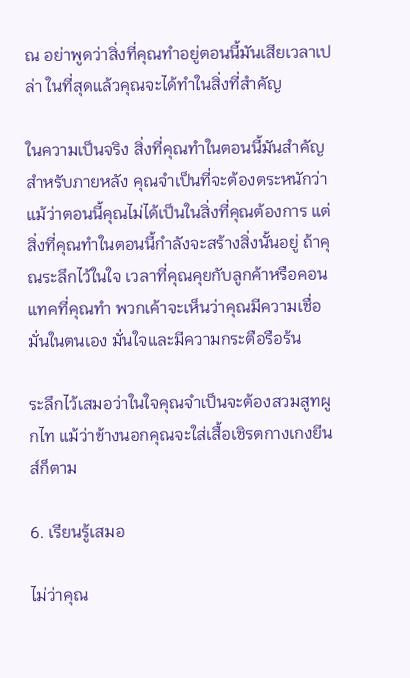ณ อย่าพูดว่าสิ่งที่คุณทำอยู่ตอนนี้มันเสียเวลาเปล่า ในที่สุดแล้วคุณจะได้ทำในสิ่งที่สำคัญ

ในความเป็นจริง สิ่งที่คุณทำในตอนนี้มันสำคัญสำหรับภายหลัง คุณจำเป็นที่จะต้องตระหนักว่าแม้ว่าตอนนี้คุณไม่ได้เป็นในสิ่งที่คุณต้องการ แต่สิ่งที่คุณทำในตอนนี้กำลังจะสร้างสิ่งนั้นอยู่ ถ้าคุณระลึกไว้ในใจ เวลาที่คุณคุยกับลูกค้าหรือคอนแทคที่คุณทำ พวกเค้าจะเห็นว่าคุณมีความเชื่อมั่นในตนเอง มั่นใจและมีความกระตือรือร้น

ระลึกไว้เสมอว่าในใจคุณจำเป็นจะต้องสวมสูทผูกไท แม้ว่าข้างนอกคุณจะใส่เสื้อเชิรตกางเกงยีนส์ก็ตาม

6. เรียนรู้เสมอ

ไม่ว่าคุณ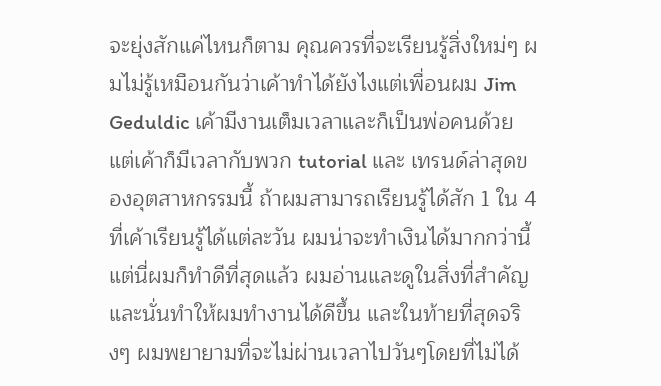จะยุ่งสักแค่ไหนก็ตาม คุณควรที่จะเรียนรู้สิ่งใหม่ๆ ผมไม่รู้เหมือนกันว่าเค้าทำได้ยังไงแต่เพื่อนผม Jim Geduldic เค้ามีงานเต็มเวลาและก็เป็นพ่อคนด้วยแต่เค้าก็มีเวลากับพวก tutorial และ เทรนด์ล่าสุดของอุตสาหกรรมนี้ ถ้าผมสามารถเรียนรู้ได้สัก 1 ใน 4 ที่เค้าเรียนรู้ได้แต่ละวัน ผมน่าจะทำเงินได้มากกว่านี้ แต่นี่ผมก็ทำดีที่สุดแล้ว ผมอ่านและดูในสิ่งที่สำคัญและนั่นทำให้ผมทำงานได้ดีขึ้น และในท้ายที่สุดจริงๆ ผมพยายามที่จะไม่ผ่านเวลาไปวันๆโดยที่ไม่ได้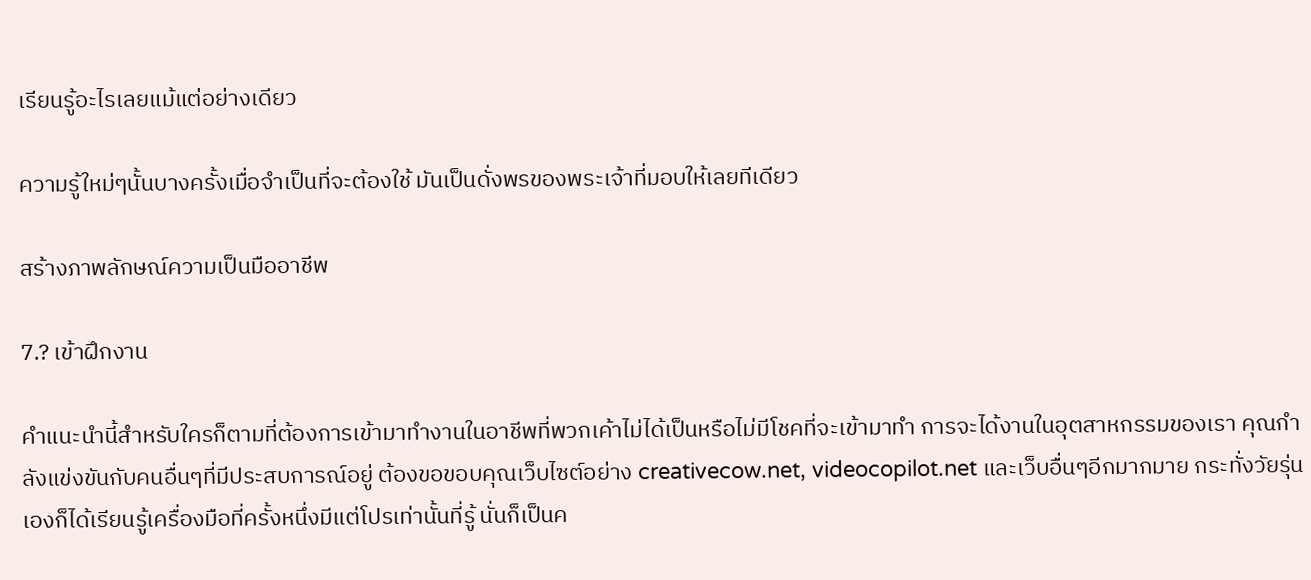เรียนรู้อะไรเลยแม้แต่อย่างเดียว

ความรู้ใหม่ๆนั้นบางครั้งเมื่อจำเป็นที่จะต้องใช้ มันเป็นดั่งพรของพระเจ้าที่มอบให้เลยทีเดียว

สร้างภาพลักษณ์ความเป็นมืออาชีพ

7.? เข้าฝึกงาน

คำแนะนำนี้สำหรับใครก็ตามที่ต้องการเข้ามาทำงานในอาชีพที่พวกเค้าไม่ได้เป็นหรือไม่มีโชคที่จะเข้ามาทำ การจะได้งานในอุตสาหกรรมของเรา คุณกำลังแข่งขันกับคนอื่นๆที่มีประสบการณ์อยู่ ต้องขอขอบคุณเว็บไซต์อย่าง creativecow.net, videocopilot.net และเว็บอื่นๆอีกมากมาย กระทั่งวัยรุ่นเองก็ได้เรียนรู้เครื่องมือที่ครั้งหนึ่งมีแต่โปรเท่านั้นที่รู้ นั่นก็เป็นค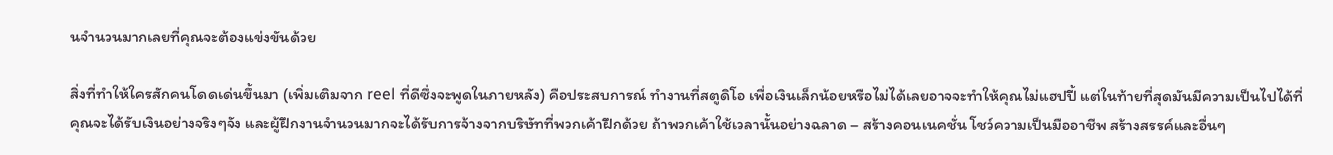นจำนวนมากเลยที่คุณจะต้องแข่งขันด้วย

สิ่งที่ทำให้ใครสักคนโดดเด่นขึ้นมา (เพิ่มเติมจาก reel ที่ดีซึ่งจะพูดในภายหลัง) คือประสบการณ์ ทำงานที่สตูดิโอ เพื่อเงินเล็กน้อยหรือไม่ได้เลยอาจจะทำให้คุณไม่แฮปปี้ แต่ในท้ายที่สุดมันมีความเป็นไปได้ที่คุณจะได้รับเงินอย่างจริงๆจัง และผู้ฝึกงานจำนวนมากจะได้รับการจ้างจากบริษัทที่พวกเค้าฝึกด้วย ถ้าพวกเค้าใช้เวลานั้นอย่างฉลาด – สร้างคอนเนคชั่น โชว์ความเป็นมืออาชีพ สร้างสรรค์และอื่นๆ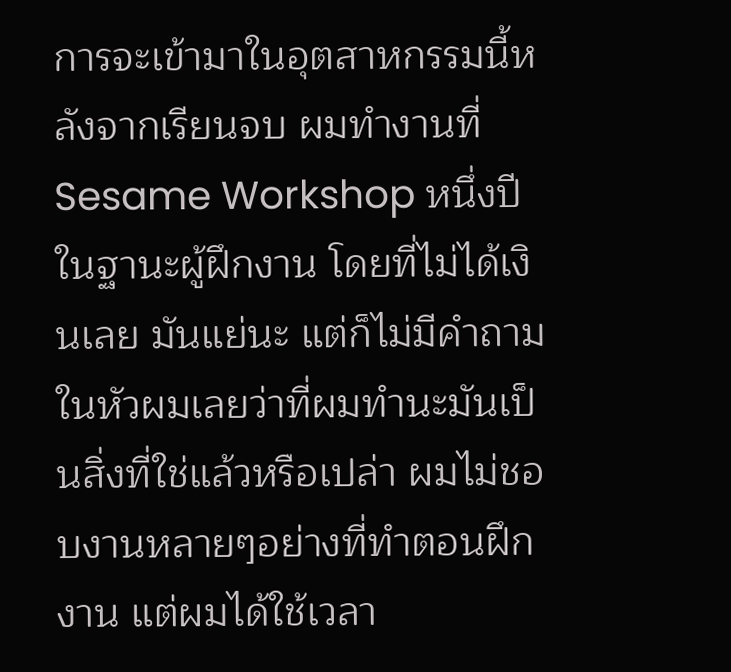การจะเข้ามาในอุตสาหกรรมนี้หลังจากเรียนจบ ผมทำงานที่ Sesame Workshop หนึ่งปีในฐานะผู้ฝึกงาน โดยที่ไม่ได้เงินเลย มันแย่นะ แต่ก็ไม่มีคำถามในหัวผมเลยว่าที่ผมทำนะมันเป็นสิ่งที่ใช่แล้วหรือเปล่า ผมไม่ชอบงานหลายๆอย่างที่ทำตอนฝึกงาน แต่ผมได้ใช้เวลา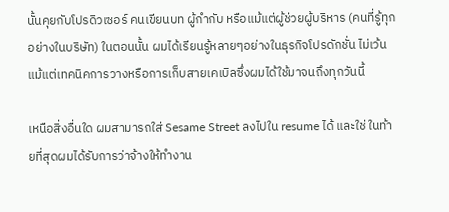นั้นคุยกับโปรดิวเซอร์ คนเขียนบท ผู้กำกับ หรือแม้แต่ผู้ช่วยผู้บริหาร (คนที่รู้ทุกอย่างในบริษัท) ในตอนนั้น ผมได้เรียนรู้หลายๆอย่างในธุรกิจโปรดักชั่น ไม่เว้นแม้แต่เทคนิคการวางหรือการเก็บสายเคเบิลซึ่งผมได้ใช้มาจนถึงทุกวันนี้

เหนือสิ่งอื่นใด ผมสามารถใส่ Sesame Street ลงไปใน resume ได้ และใช่ ในท้ายที่สุดผมได้รับการว่าจ้างให้ทำงาน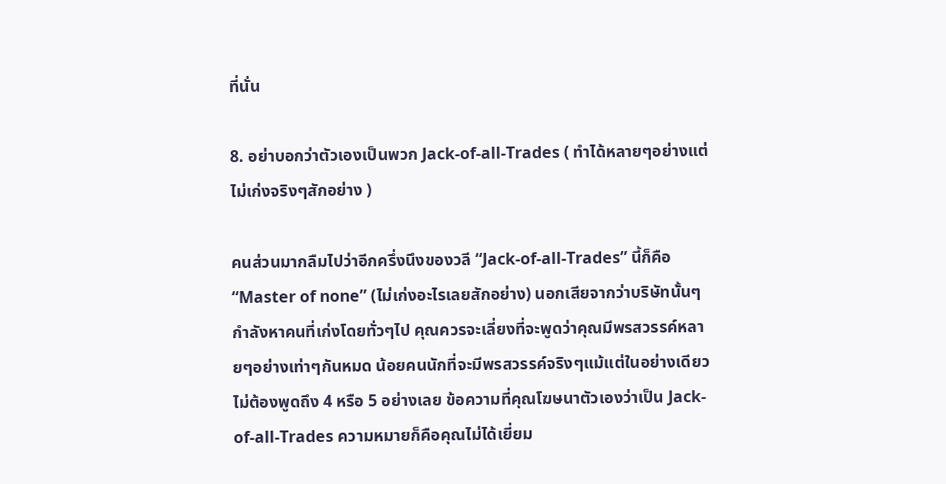ที่นั่น

8. อย่าบอกว่าตัวเองเป็นพวก Jack-of-all-Trades ( ทำได้หลายๆอย่างแต่ไม่เก่งจริงๆสักอย่าง )

คนส่วนมากลืมไปว่าอีกครึ่งนึงของวลี “Jack-of-all-Trades” นี้ก็คือ “Master of none” (ไม่เก่งอะไรเลยสักอย่าง) นอกเสียจากว่าบริษัทนั้นๆกำลังหาคนที่เก่งโดยทั่วๆไป คุณควรจะเลี่ยงที่จะพูดว่าคุณมีพรสวรรค์หลายๆอย่างเท่าๆกันหมด น้อยคนนักที่จะมีพรสวรรค์จริงๆแม้แต่ในอย่างเดียว ไม่ต้องพูดถึง 4 หรือ 5 อย่างเลย ข้อความที่คุณโฆษนาตัวเองว่าเป็น Jack-of-all-Trades ความหมายก็คือคุณไม่ได้เยี่ยม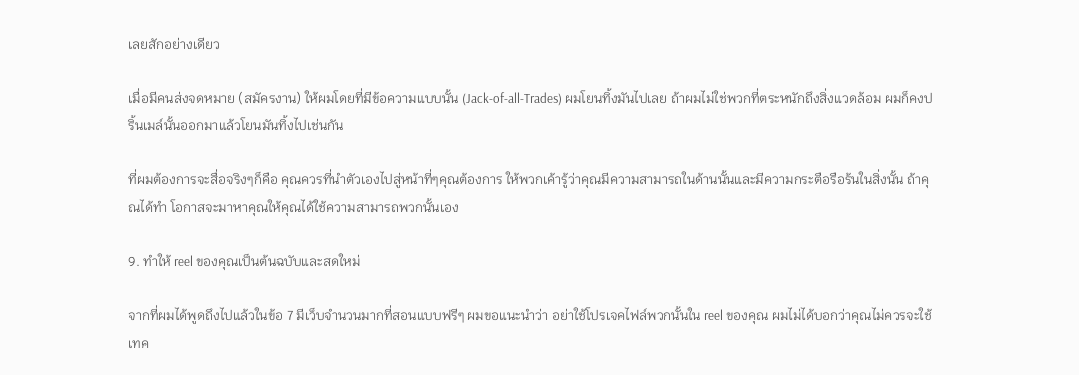เลยสักอย่างเดียว

เมื่อมีคนส่งจดหมาย (สมัครงาน) ให้ผมโดยที่มีข้อความแบบนั้น (Jack-of-all-Trades) ผมโยนทิ้งมันไปเลย ถ้าผมไม่ใช่พวกที่ตระหนักถึงสิ่งแวดล้อม ผมก็คงปริ้นเมล์นั้นออกมาแล้วโยนมันทิ้งไปเช่นกัน

ที่ผมต้องการจะสื่อจริงๆก็คือ คุณควรที่นำตัวเองไปสู่หน้าที่ๆคุณต้องการ ให้พวกเค้ารู้ว่าคุณมีความสามารถในด้านนั้นและมีความกระตือรือร้นในสิ่งนั้น ถ้าคุณได้ทำ โอกาสจะมาหาคุณให้คุณได้ใช้ความสามารถพวกนั้นเอง

9. ทำให้ reel ของคุณเป็นต้นฉบับและสดใหม่

จากที่ผมได้พูดถึงไปแล้วในข้อ 7 มีเว็บจำนวนมากที่สอนแบบฟรีๆ ผมขอแนะนำว่า อย่าใช้โปรเจคไฟล์พวกนั้นใน reel ของคุณ ผมไม่ได้บอกว่าคุณไม่ควรจะใช้เทค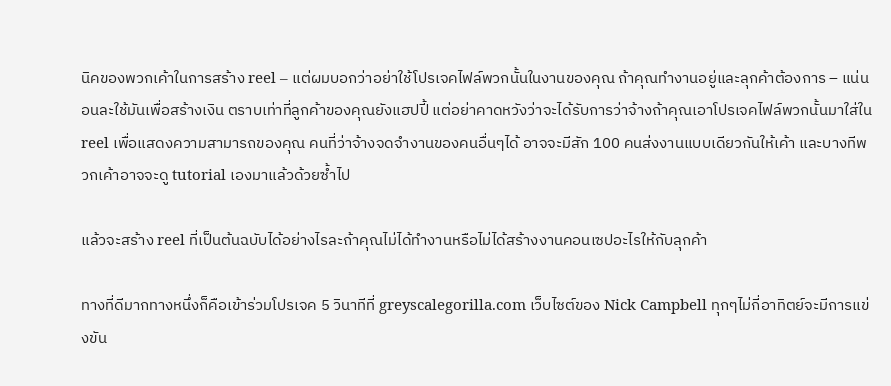นิคของพวกเค้าในการสร้าง reel – แต่ผมบอกว่าอย่าใช้โปรเจคไฟล์พวกนั้นในงานของคุณ ถ้าคุณทำงานอยู่และลุกค้าต้องการ – แน่นอนละใช้มันเพื่อสร้างเงิน ตราบเท่าที่ลูกค้าของคุณยังแฮปปี้ แต่อย่าคาดหวังว่าจะได้รับการว่าจ้างถ้าคุณเอาโปรเจคไฟล์พวกนั้นมาใส่ใน reel เพื่อแสดงความสามารถของคุณ คนที่ว่าจ้างจดจำงานของคนอื่นๆได้ อาจจะมีสัก 100 คนส่งงานแบบเดียวกันให้เค้า และบางทีพวกเค้าอาจจะดู tutorial เองมาแล้วด้วยซ้ำไป

แล้วจะสร้าง reel ที่เป็นต้นฉบับได้อย่างไรละถ้าคุณไม่ได้ทำงานหรือไม่ได้สร้างงานคอนเซปอะไรให้กับลุกค้า

ทางที่ดีมากทางหนึ่งก็คือเข้าร่วมโปรเจค 5 วินาทีที่ greyscalegorilla.com เว็บไซต์ของ Nick Campbell ทุกๆไม่กี่อาทิตย์จะมีการแข่งขัน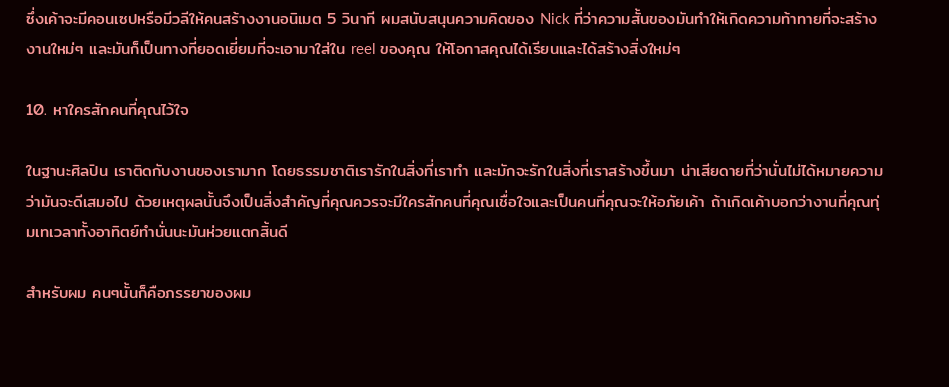ซึ่งเค้าจะมีคอนเซปหรือมีวลีให้คนสร้างงานอนิเมต 5 วินาที ผมสนับสนุนความคิดของ Nick ที่ว่าความสั้นของมันทำให้เกิดความท้าทายที่จะสร้างงานใหม่ๆ และมันก็เป็นทางที่ยอดเยี่ยมที่จะเอามาใส่ใน reel ของคุณ ให้โอกาสคุณได้เรียนและได้สร้างสิ่งใหม่ๆ

10. หาใครสักคนที่คุณไว้ใจ

ในฐานะศิลปิน เราติดกับงานของเรามาก โดยธรรมชาติเรารักในสิ่งที่เราทำ และมักจะรักในสิ่งที่เราสร้างขึ้นมา น่าเสียดายที่ว่านั่นไม่ได้หมายความว่ามันจะดีเสมอไป ด้วยเหตุผลนั้นจึงเป็นสิ่งสำคัญที่คุณควรจะมีใครสักคนที่คุณเชื่อใจและเป็นคนที่คุณจะให้อภัยเค้า ถ้าเกิดเค้าบอกว่างานที่คุณทุ่มเทเวลาทั้งอาทิตย์ทำนั่นนะมันห่วยแตกสิ้นดี

สำหรับผม คนๆนั้นก็คือภรรยาของผม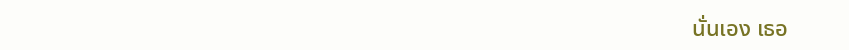นั่นเอง เธอ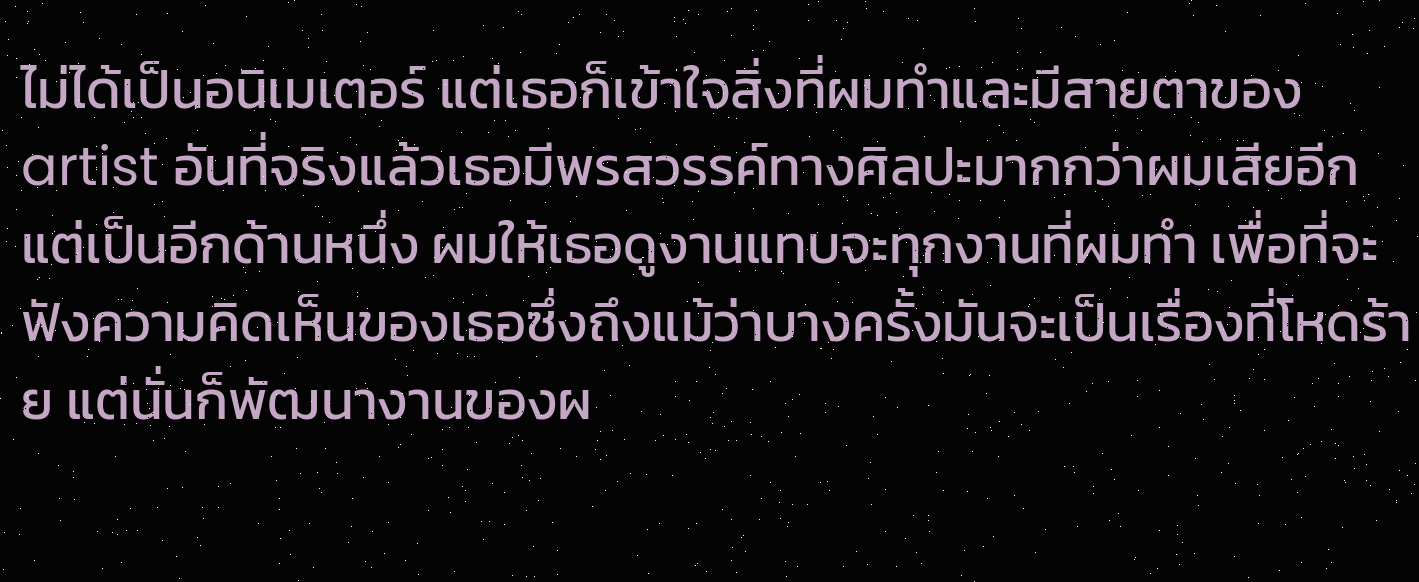ไม่ได้เป็นอนิเมเตอร์ แต่เธอก็เข้าใจสิ่งที่ผมทำและมีสายตาของ artist อันที่จริงแล้วเธอมีพรสวรรค์ทางศิลปะมากกว่าผมเสียอีก แต่เป็นอีกด้านหนึ่ง ผมให้เธอดูงานแทบจะทุกงานที่ผมทำ เพื่อที่จะฟังความคิดเห็นของเธอซึ่งถึงแม้ว่าบางครั้งมันจะเป็นเรื่องที่โหดร้าย แต่นั่นก็พัฒนางานของผ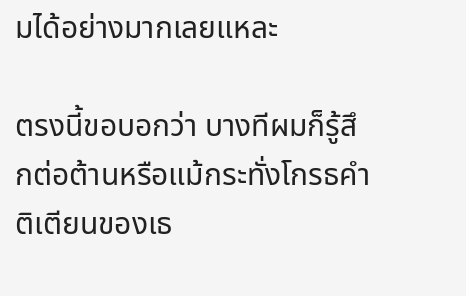มได้อย่างมากเลยแหละ

ตรงนี้ขอบอกว่า บางทีผมก็รู้สึกต่อต้านหรือแม้กระทั่งโกรธคำติเตียนของเธ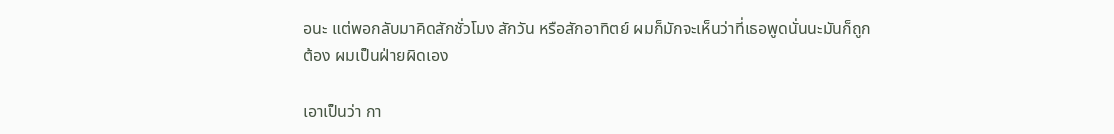อนะ แต่พอกลับมาคิดสักชั่วโมง สักวัน หรือสักอาทิตย์ ผมก็มักจะเห็นว่าที่เธอพูดนั่นนะมันก็ถูกต้อง ผมเป็นฝ่ายผิดเอง

เอาเป็นว่า กา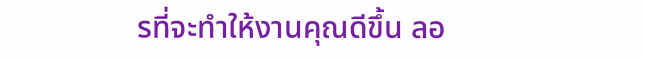รที่จะทำให้งานคุณดีขึ้น ลอ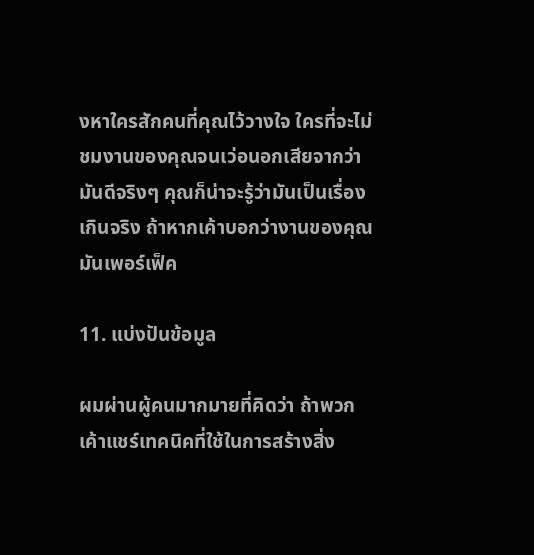งหาใครสักคนที่คุณไว้วางใจ ใครที่จะไม่ชมงานของคุณจนเว่อนอกเสียจากว่ามันดีจริงๆ คุณก็น่าจะรู้ว่ามันเป็นเรื่องเกินจริง ถ้าหากเค้าบอกว่างานของคุณมันเพอร์เฟ็ค

11. แบ่งปันข้อมูล

ผมผ่านผู้คนมากมายที่คิดว่า ถ้าพวกเค้าแชร์เทคนิคที่ใช้ในการสร้างสิ่ง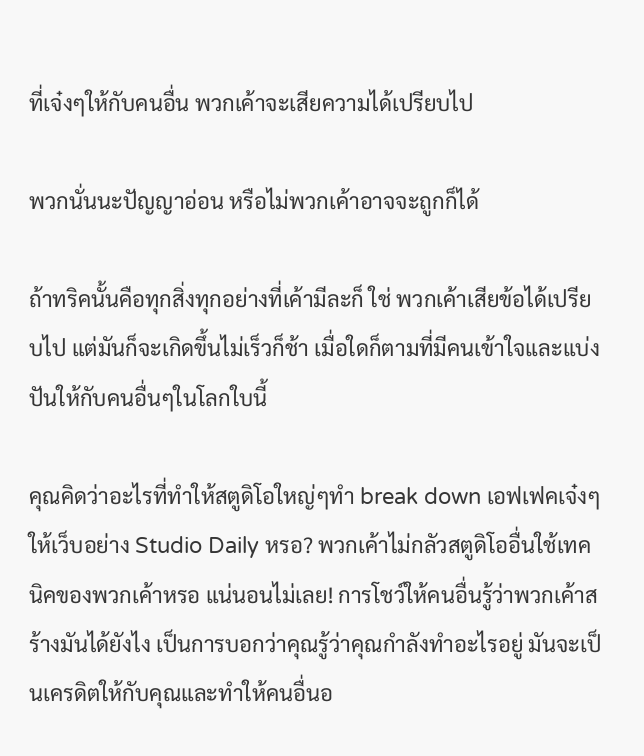ที่เจ๋งๆให้กับคนอื่น พวกเค้าจะเสียความได้เปรียบไป

พวกนั่นนะปัญญาอ่อน หรือไม่พวกเค้าอาจจะถูกก็ได้

ถ้าทริคนั้นคือทุกสิ่งทุกอย่างที่เค้ามีละก็ ใช่ พวกเค้าเสียข้อได้เปรียบไป แต่มันก็จะเกิดขึ้นไม่เร็วก็ช้า เมื่อใดก็ตามที่มีคนเข้าใจและแบ่งปันให้กับคนอื่นๆในโลกใบนี้

คุณคิดว่าอะไรที่ทำให้สตูดิโอใหญ่ๆทำ break down เอฟเฟคเจ๋งๆให้เว็บอย่าง Studio Daily หรอ? พวกเค้าไม่กลัวสตูดิโออื่นใช้เทคนิคของพวกเค้าหรอ แน่นอนไม่เลย! การโชว์ให้คนอื่นรู้ว่าพวกเค้าสร้างมันได้ยังไง เป็นการบอกว่าคุณรู้ว่าคุณกำลังทำอะไรอยู่ มันจะเป็นเครดิตให้กับคุณและทำให้คนอื่นอ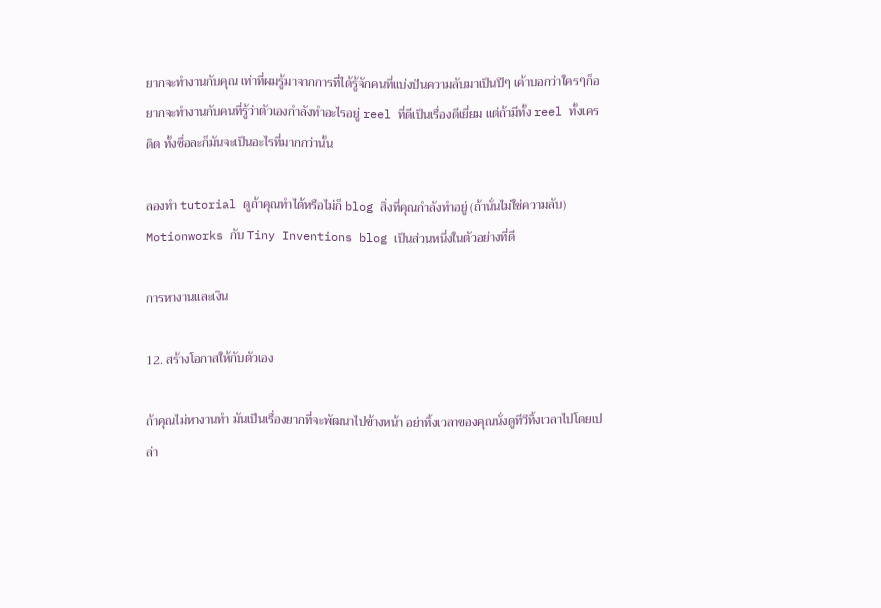ยากจะทำงานกับคุณ เท่าที่ผมรู้มาจากการที่ได้รู้จักคนที่แบ่งปันความลับมาเป็นปีๆ เค้าบอกว่าใครๆก็อยากจะทำงานกับคนที่รู้ว่าตัวเองกำลังทำอะไรอยู่ reel ที่ดีเป็นเรื่องดีเยี่ยม แต่ถ้ามีทั้ง reel ทั้งเครดิต ทั้งชื่อละก็มันจะเป็นอะไรที่มากกว่านั้น

ลองทำ tutorial ดูถ้าคุณทำได้หรือไม่ก็ blog สิ่งที่คุณกำลังทำอยู่ (ถ้านั่นไม่ใช่ความลับ) Motionworks กับ Tiny Inventions blog เป็นส่วนหนึ่งในตัวอย่างที่ดี

การหางานและเงิน

12. สร้างโอกาสให้กับตัวเอง

ถ้าคุณไม่หางานทำ มันเป็นเรื่องยากที่จะพัฒนาไปข้างหน้า อย่าทิ้งเวลาของคุณนั่งดูทีวีทิ้งเวลาไปโดยเปล่า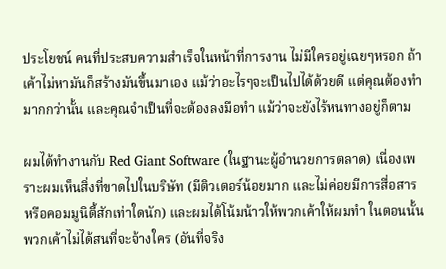ประโยชน์ คนที่ประสบความสำเร็จในหน้าที่การงาน ไม่มีใครอยู่เฉยๆหรอก ถ้าเค้าไม่หามันก็สร้างมันขึ้นมาเอง แม้ว่าอะไรๆจะเป็นไปได้ด้วยดี แต่คุณต้องทำมากกว่านั้น และคุณจำเป็นที่จะต้องลงมือทำ แม้ว่าจะยังไร้หนทางอยู่ก็ตาม

ผมได้ทำงานกับ Red Giant Software (ในฐานะผู้อำนวยการตลาด) เนื่องเพราะผมเห็นสิ่งที่ขาดไปในบริษัท (มีติวเตอร์น้อยมาก และไม่ค่อยมีการสื่อสารหรือคอมมูนิตี้สักเท่าใดนัก) และผมได้โน้มน้าวให้พวกเค้าให้ผมทำ ในตอนนั้นพวกเค้าไม่ได้สนที่จะจ้างใคร (อันที่จริง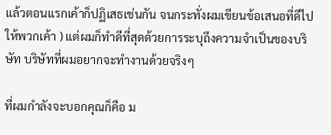แล้วตอนแรกเค้าก็ปฏิเสธเช่นกัน จนกระทั่งผมเขียนข้อเสนอที่ดีไปให้พวกเค้า ) แต่ผมก็ทำดีที่สุดด้วยการระบุถึงความจำเป็นของบริษัท บริษัทที่ผมอยากจะทำงานด้วยจริงๆ

ที่ผมกำลังจะบอกคุณก็คือ ม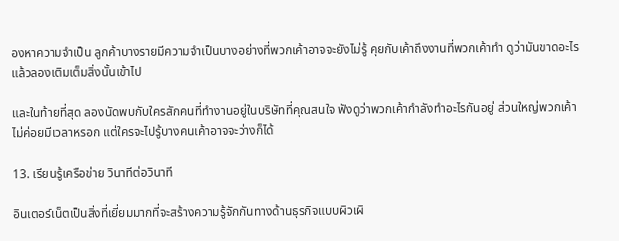องหาความจำเป็น ลูกค้าบางรายมีความจำเป็นบางอย่างที่พวกเค้าอาจจะยังไม่รู้ คุยกับเค้าถึงงานที่พวกเค้าทำ ดูว่ามันขาดอะไร แล้วลองเติมเต็มสิ่งนั้นเข้าไป

และในท้ายที่สุด ลองนัดพบกับใครสักคนที่ทำงานอยู่ในบริษัทที่คุณสนใจ ฟังดูว่าพวกเค้ากำลังทำอะไรกันอยู่ ส่วนใหญ่พวกเค้าไม่ค่อยมีเวลาหรอก แต่ใครจะไปรู้บางคนเค้าอาจจะว่างก็ได้

13. เรียนรู้เครือข่าย วินาทีต่อวินาที

อินเตอร์เน็ตเป็นสิ่งที่เยี่ยมมากที่จะสร้างความรู้จักกันทางด้านธุรกิจแบบผิวเผิ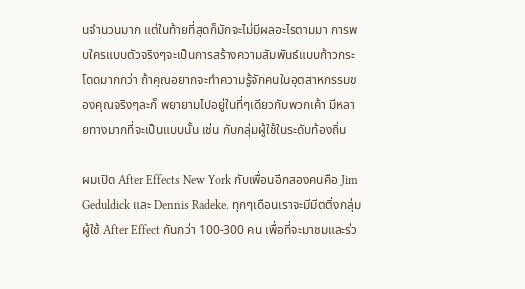นจำนวนมาก แต่ในท้ายที่สุดก็มักจะไม่มีผลอะไรตามมา การพบใครแบบตัวจริงๆจะเป็นการสร้างความสัมพันธ์แบบก้าวกระโดดมากกว่า ถ้าคุณอยากจะทำความรู้จักคนในอุตสาหกรรมของคุณจริงๆละก็ พยายามไปอยู่ในที่ๆเดียวกับพวกเค้า มีหลายทางมากที่จะเป็นแบบนั้น เช่น กับกลุ่มผู้ใช้ในระดับท้องถิ่น

ผมเปิด After Effects New York กับเพื่อนอีกสองคนคือ Jim Geduldick และ Dennis Radeke. ทุกๆเดือนเราจะมีมีตติ่งกลุ่มผู้ใช้ After Effect กันกว่า 100-300 คน เพื่อที่จะมาชมและร่ว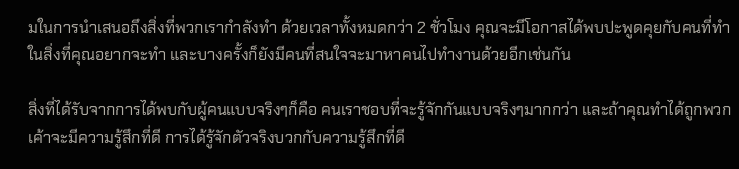มในการนำเสนอถึงสิ่งที่พวกเรากำลังทำ ด้วยเวลาทั้งหมดกว่า 2 ชั่วโมง คุณจะมีโอกาสได้พบปะพูดคุยกับคนที่ทำในสิ่งที่คุณอยากจะทำ และบางครั้งก็ยังมีคนที่สนใจจะมาหาคนไปทำงานด้วยอีกเช่นกัน

สิ่งที่ได้รับจากการได้พบกับผู้คนแบบจริงๆก็คือ คนเราชอบที่จะรู้จักกันแบบจริงๆมากกว่า และถ้าคุณทำได้ถูกพวกเค้าจะมีความรู้สึกที่ดี การได้รู้จักตัวจริงบวกกับความรู้สึกที่ดี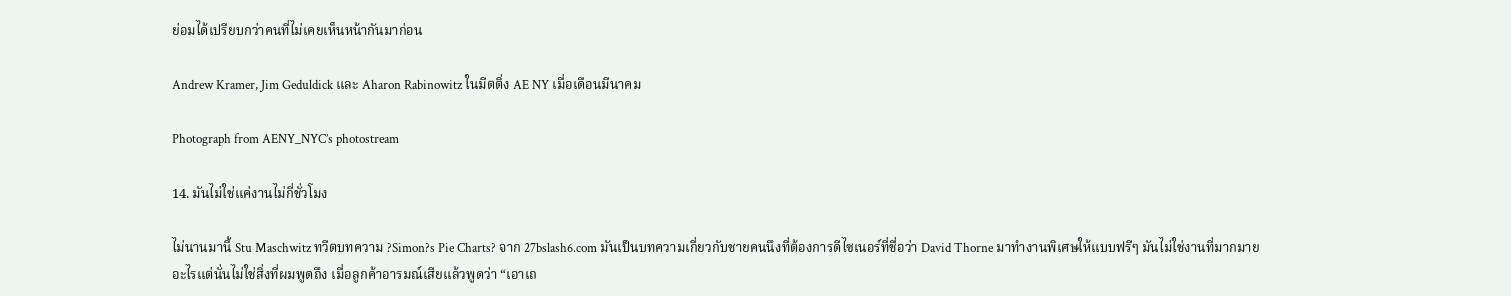ย่อมได้เปรียบกว่าคนที่ไม่เคยเห็นหน้ากันมาก่อน

Andrew Kramer, Jim Geduldick และ Aharon Rabinowitz ในมีตติ่ง AE NY เมื่อเดือนมีนาคม

Photograph from AENY_NYC’s photostream

14. มันไม่ใช่แค่งานไม่กี่ชั่วโมง

ไม่นานมานี้ Stu Maschwitz ทวีตบทความ ?Simon?s Pie Charts? จาก 27bslash6.com มันเป็นบทความเกี่ยวกับชายคนนึงที่ต้องการดีไซเนอร์ที่ชื่อว่า David Thorne มาทำงานพิเศษให้แบบฟรีๆ มันไม่ใช่งานที่มากมายอะไรแต่นั่นไม่ใช่สิ่งที่ผมพูดถึง เมื่อลูกค้าอารมณ์เสียแล้วพูดว่า “เอาเถ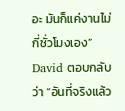อะ มันก็แค่งานไม่กี่ชั่วโมงเอง” David ตอบกลับว่า “อันที่จริงแล้ว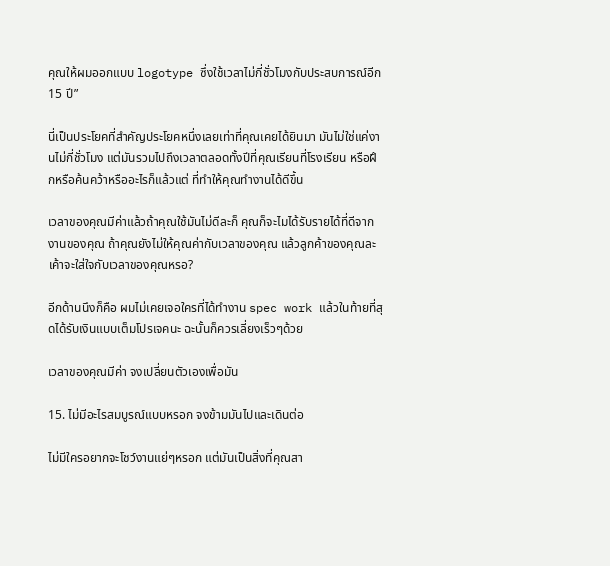คุณให้ผมออกแบบ logotype ซึ่งใช้เวลาไม่กี่ชั่วโมงกับประสบการณ์อีก 15 ปี”

นี่เป็นประโยคที่สำคัญประโยคหนึ่งเลยเท่าที่คุณเคยได้ยินมา มันไม่ใช่แค่งานไม่กี่ชั่วโมง แต่มันรวมไปถึงเวลาตลอดทั้งปีที่คุณเรียนที่โรงเรียน หรือฝึกหรือค้นคว้าหรืออะไรก็แล้วแต่ ที่ทำให้คุณทำงานได้ดีขึ้น

เวลาของคุณมีค่าแล้วถ้าคุณใช้มันไม่ดีละก็ คุณก็จะไมได้รับรายได้ที่ดีจากงานของคุณ ถ้าคุณยังไม่ให้คุณค่ากับเวลาของคุณ แล้วลูกค้าของคุณละเค้าจะใส่ใจกับเวลาของคุณหรอ?

อีกด้านนึงก็คือ ผมไม่เคยเจอใครที่ได้ทำงาน spec work แล้วในท้ายที่สุดได้รับเงินแบบเต็มโปรเจคนะ ฉะนั้นก็ควรเลี่ยงเร็วๆด้วย

เวลาของคุณมีค่า จงเปลี่ยนตัวเองเพื่อมัน

15. ไม่มีอะไรสมบูรณ์แบบหรอก จงข้ามมันไปและเดินต่อ

ไม่มีใครอยากจะโชว์งานแย่ๆหรอก แต่มันเป็นสิ่งที่คุณสา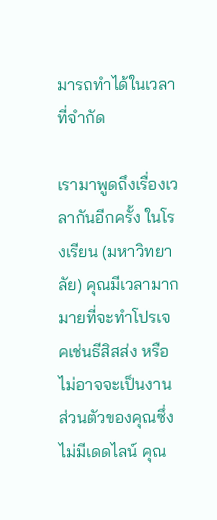มารถทำได้ในเวลาที่จำกัด

เรามาพูดถึงเรื่องเวลากันอีกครั้ง ในโรงเรียน (มหาวิทยาลัย) คุณมีเวลามากมายที่จะทำโปรเจคเช่นธีสิสส่ง หรือไม่อาจจะเป็นงานส่วนตัวของคุณซึ่งไม่มีเดดไลน์ คุณ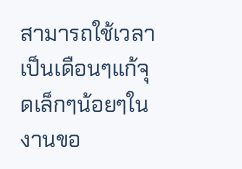สามารถใช้เวลาเป็นเดือนๆแก้จุดเล็กๆน้อยๆในงานขอ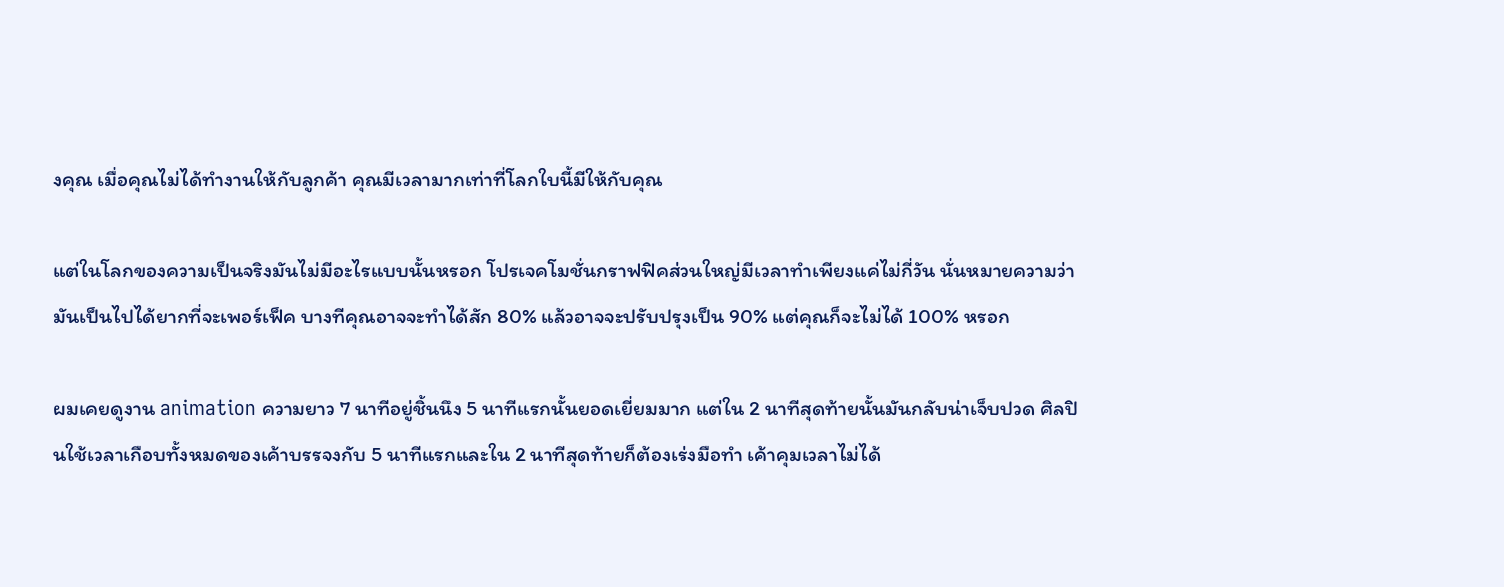งคุณ เมื่อคุณไม่ได้ทำงานให้กับลูกค้า คุณมีเวลามากเท่าที่โลกใบนี้มีให้กับคุณ

แต่ในโลกของความเป็นจริงมันไม่มีอะไรแบบนั้นหรอก โปรเจคโมชั่นกราฟฟิคส่วนใหญ่มีเวลาทำเพียงแค่ไม่กี่วัน นั่นหมายความว่ามันเป็นไปได้ยากที่จะเพอร์เฟ็ค บางทีคุณอาจจะทำได้สัก 80% แล้วอาจจะปรับปรุงเป็น 90% แต่คุณก็จะไม่ได้ 100% หรอก

ผมเคยดูงาน animation ความยาว 7 นาทีอยู่ชิ้นนึง 5 นาทีแรกนั้นยอดเยี่ยมมาก แต่ใน 2 นาทีสุดท้ายนั้นมันกลับน่าเจ็บปวด ศิลปินใช้เวลาเกือบทั้งหมดของเค้าบรรจงกับ 5 นาทีแรกและใน 2 นาทีสุดท้ายก็ต้องเร่งมือทำ เค้าคุมเวลาไม่ได้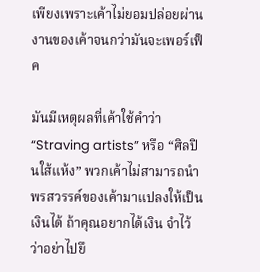เพียงเพราะเค้าไม่ยอมปล่อยผ่านงานของเค้าจนกว่ามันจะเพอร์เฟ็ค

มันมีเหตุผลที่เค้าใช้คำว่า “Straving artists” หรือ “ศิลปินใส้แห้ง” พวกเค้าไม่สามารถนำพรสวรรค์ของเค้ามาแปลงให้เป็นเงินได้ ถ้าคุณอยากได้เงิน จำไว้ว่าอย่าไปยึ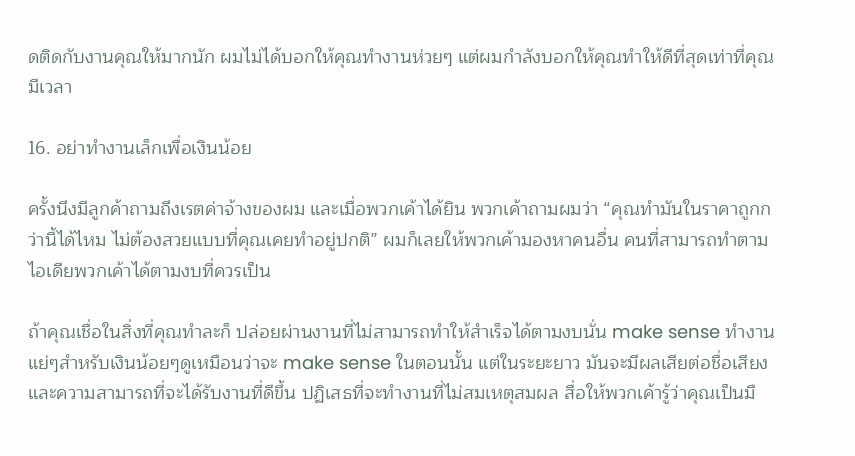ดติดกับงานคุณให้มากนัก ผมไม่ได้บอกให้คุณทำงานห่วยๆ แต่ผมกำลังบอกให้คุณทำให้ดีที่สุดเท่าที่คุณมีเวลา

16. อย่าทำงานเล็กเพื่อเงินน้อย

ครั้งนึงมีลูกค้าถามถึงเรตค่าจ้างของผม และเมื่อพวกเค้าได้ยิน พวกเค้าถามผมว่า “คุณทำมันในราคาถูกกว่านี้ได้ไหม ไม่ต้องสวยแบบที่คุณเคยทำอยู่ปกติ” ผมก็เลยให้พวกเค้ามองหาคนอื่น คนที่สามารถทำตามไอเดียพวกเค้าได้ตามงบที่ควรเป็น

ถ้าคุณเชื่อในสิ่งที่คุณทำละก็ ปล่อยผ่านงานที่ไม่สามารถทำให้สำเร็จได้ตามงบนั่น make sense ทำงานแย่ๆสำหรับเงินน้อยๆดูเหมือนว่าจะ make sense ในตอนนั้น แต่ในระยะยาว มันจะมีผลเสียต่อชื่อเสียงและความสามารถที่จะได้รับงานที่ดีขึ้น ปฏิเสธที่จะทำงานที่ไม่สมเหตุสมผล สื่อให้พวกเค้ารู้ว่าคุณเป็นมื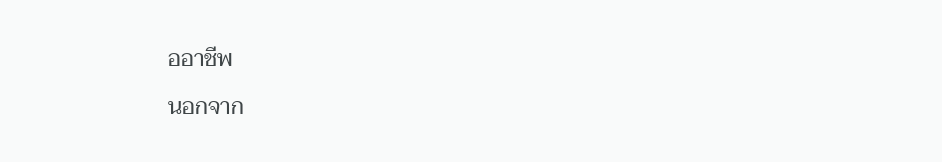ออาชีพ

นอกจาก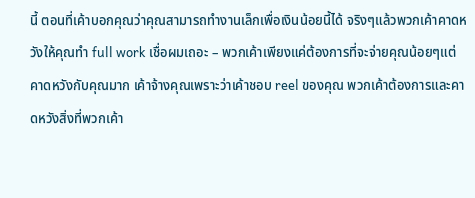นี้ ตอนที่เค้าบอกคุณว่าคุณสามารถทำงานเล็กเพื่อเงินน้อยนี้ได้ จริงๆแล้วพวกเค้าคาดหวังให้คุณทำ full work เชื่อผมเถอะ – พวกเค้าเพียงแค่ต้องการที่จะจ่ายคุณน้อยๆแต่คาดหวังกับคุณมาก เค้าจ้างคุณเพราะว่าเค้าชอบ reel ของคุณ พวกเค้าต้องการและคาดหวังสิ่งที่พวกเค้า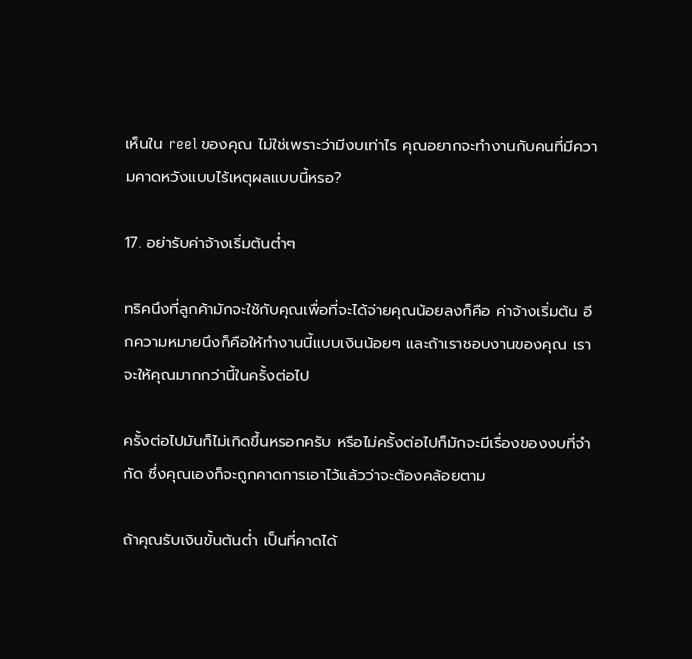เห็นใน reel ของคุณ ไม่ใช่เพราะว่ามีงบเท่าไร คุณอยากจะทำงานกับคนที่มีความคาดหวังแบบไร้เหตุผลแบบนี้หรอ?

17. อย่ารับค่าจ้างเริ่มต้นต่ำๆ

ทริคนึงที่ลูกค้ามักจะใช้กับคุณเพื่อที่จะได้จ่ายคุณน้อยลงก็คือ ค่าจ้างเริ่มต้น อีกความหมายนึงก็คือให้ทำงานนี้แบบเงินน้อยๆ และถ้าเราชอบงานของคุณ เราจะให้คุณมากกว่านี้ในครั้งต่อไป

ครั้งต่อไปมันก็ไม่เกิดขึ้นหรอกครับ หรือไม่ครั้งต่อไปก็มักจะมีเรื่องของงบที่จำกัด ซึ่งคุณเองก็จะถูกคาดการเอาไว้แล้วว่าจะต้องคล้อยตาม

ถ้าคุณรับเงินขั้นต้นต่ำ เป็นที่คาดได้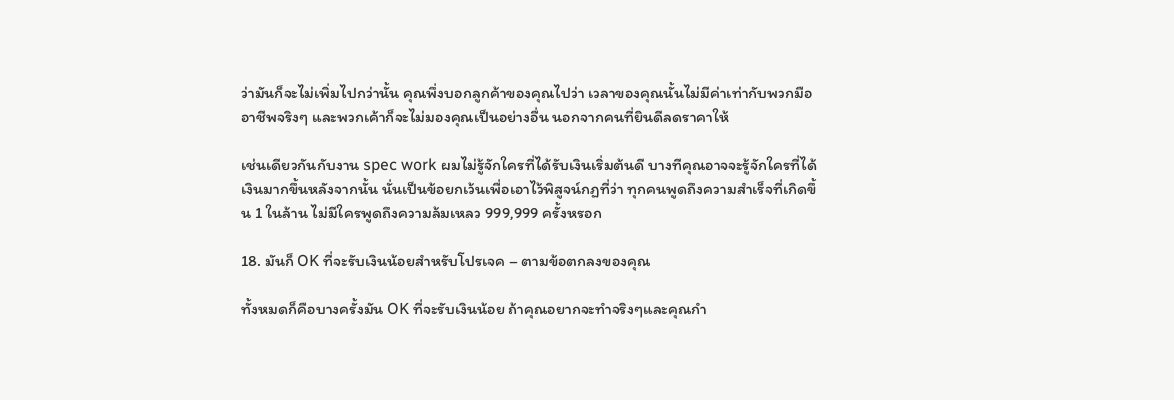ว่ามันก็จะไม่เพิ่มไปกว่านั้น คุณพึ่งบอกลูกค้าของคุณไปว่า เวลาของคุณนั้นไม่มีค่าเท่ากับพวกมืออาชีพจริงๆ และพวกเค้าก็จะไม่มองคุณเป็นอย่างอื่น นอกจากคนที่ยินดีลดราคาให้

เช่นเดียวกันกับงาน spec work ผมไม่รู้จักใครที่ได้รับเงินเริ่มต้นดี บางทีคุณอาจจะรู้จักใครที่ได้เงินมากขึ้นหลังจากนั้น นั่นเป็นข้อยกเว้นเพื่อเอาไว้พิสูจน์กฏที่ว่า ทุกคนพูดถึงความสำเร็จที่เกิดขึ้น 1 ในล้าน ไม่มีใครพูดถึงความล้มเหลว 999,999 ครั้งหรอก

18. มันก็ OK ที่จะรับเงินน้อยสำหรับโปรเจค – ตามข้อตกลงของคุณ

ทั้งหมดก็คือบางครั้งมัน OK ที่จะรับเงินน้อย ถ้าคุณอยากจะทำจริงๆและคุณกำ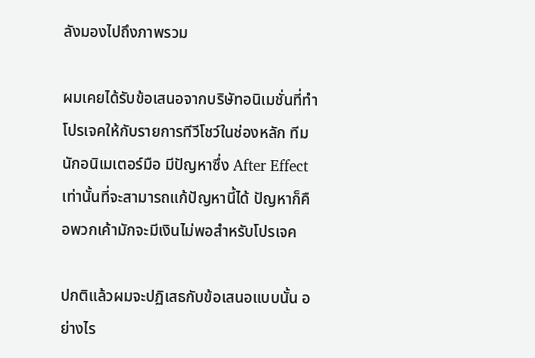ลังมองไปถึงภาพรวม

ผมเคยได้รับข้อเสนอจากบริษัทอนิเมชั่นที่ทำโปรเจคให้กับรายการทีวีโชว์ในช่องหลัก ทีมนักอนิเมเตอร์มือ มีปัญหาซึ่ง After Effect เท่านั้นที่จะสามารถแก้ปัญหานี้ได้ ปัญหาก็คือพวกเค้ามักจะมีเงินไม่พอสำหรับโปรเจค

ปกติแล้วผมจะปฏิเสธกับข้อเสนอแบบนั้น อย่างไร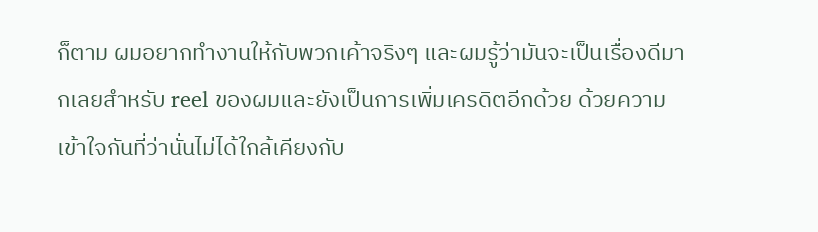ก็ตาม ผมอยากทำงานให้กับพวกเค้าจริงๆ และผมรู้ว่ามันจะเป็นเรื่องดีมากเลยสำหรับ reel ของผมและยังเป็นการเพิ่มเครดิตอีกด้วย ด้วยความเข้าใจกันที่ว่านั่นไม่ได้ใกล้เคียงกับ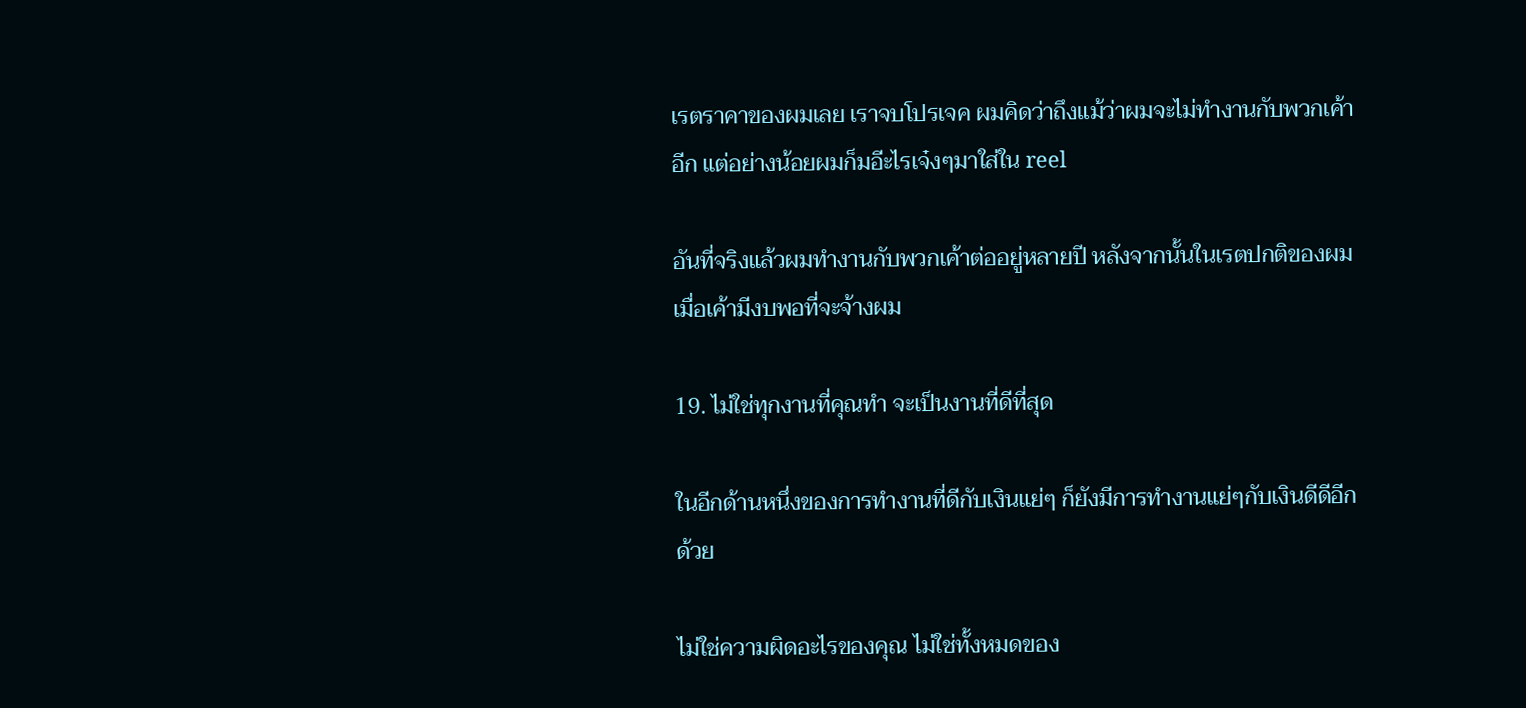เรตราคาของผมเลย เราจบโปรเจค ผมคิดว่าถึงแม้ว่าผมจะไม่ทำงานกับพวกเค้าอีก แต่อย่างน้อยผมก็มอีะไรเจ๋งๆมาใส่ใน reel

อันที่จริงแล้วผมทำงานกับพวกเค้าต่ออยู่หลายปี หลังจากนั้นในเรตปกติของผม เมื่อเค้ามีงบพอที่จะจ้างผม

19. ไม่ใช่ทุกงานที่คุณทำ จะเป็นงานที่ดีที่สุด

ในอีกด้านหนึ่งของการทำงานที่ดีกับเงินแย่ๆ ก็ยังมีการทำงานแย่ๆกับเงินดีดีอีกด้วย

ไม่ใช่ความผิดอะไรของคุณ ไม่ใช่ทั้งหมดของ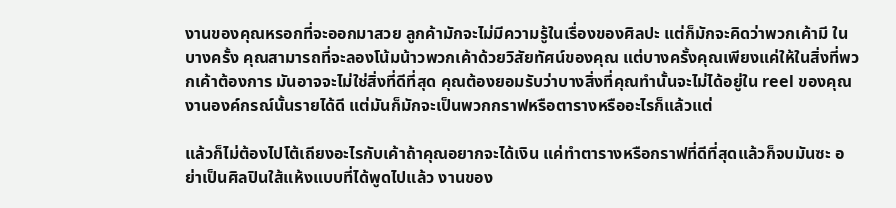งานของคุณหรอกที่จะออกมาสวย ลูกค้ามักจะไม่มีความรู้ในเรื่องของศิลปะ แต่ก็มักจะคิดว่าพวกเค้ามี ในบางครั้ง คุณสามารถที่จะลองโน้มน้าวพวกเค้าด้วยวิสัยทัศน์ของคุณ แต่บางครั้งคุณเพียงแค่ให้ในสิ่งที่พวกเค้าต้องการ มันอาจจะไม่ใช่สิ่งที่ดีที่สุด คุณต้องยอมรับว่าบางสิ่งที่คุณทำนั้นจะไม่ได้อยู่ใน reel ของคุณ งานองค์กรณ์นั้นรายได้ดี แต่มันก็มักจะเป็นพวกกราฟหรือตารางหรืออะไรก็แล้วแต่

แล้วก็ไม่ต้องไปโต้เถียงอะไรกับเค้าถ้าคุณอยากจะได้เงิน แค่ทำตารางหรือกราฟที่ดีที่สุดแล้วก็จบมันซะ อย่าเป็นศิลปินใส้แห้งแบบที่ได้พูดไปแล้ว งานของ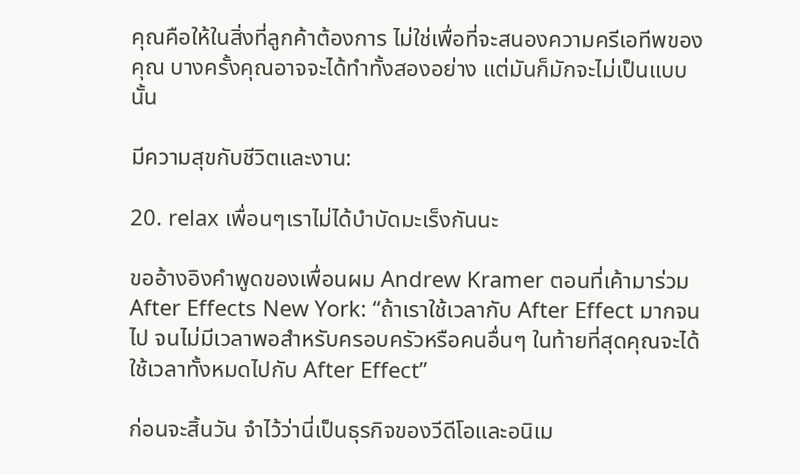คุณคือให้ในสิ่งที่ลูกค้าต้องการ ไม่ใช่เพื่อที่จะสนองความครีเอทีพของคุณ บางครั้งคุณอาจจะได้ทำทั้งสองอย่าง แต่มันก็มักจะไม่เป็นแบบนั้น

มีความสุขกับชีวิตและงาน:

20. relax เพื่อนๆเราไม่ได้บำบัดมะเร็งกันนะ

ขออ้างอิงคำพูดของเพื่อนผม Andrew Kramer ตอนที่เค้ามาร่วม After Effects New York: “ถ้าเราใช้เวลากับ After Effect มากจนไป จนไม่มีเวลาพอสำหรับครอบครัวหรือคนอื่นๆ ในท้ายที่สุดคุณจะได้ใช้เวลาทั้งหมดไปกับ After Effect”

ก่อนจะสิ้นวัน จำไว้ว่านี่เป็นธุรกิจของวีดีโอและอนิเม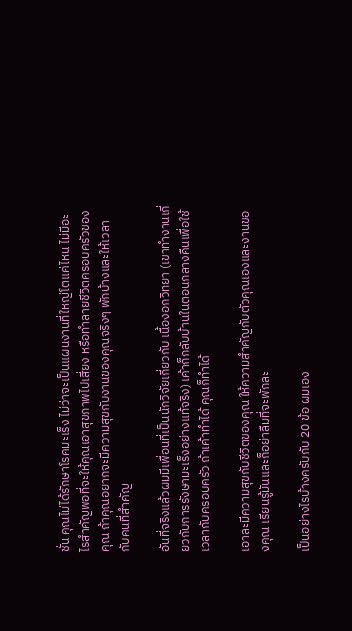ชั่น คุณไม่ได้รักษาโรคมะเร็ง ไม่ว่าจะเป็นแผนงานที่ใหญ่โตแค่ไหน ไม่มีอะไรสำคัญพอที่จะให้คุณเอาสุขภาพไปเสี่ยง หรือทำลายชีวิตครอบครัวของคุณ ถ้าคุณอยากจะมีความสุขกับงานของคุณจริงๆ พักบ้างและให้เวลากับคนที่สำคัญ

อันที่จริงแล้วผมมีเพื่อนที่เป็นนักวิจัยเกี่ยวกับ เนื้องอกวิทยา (เขาทำงานเกี่ยวกับการรังษามะเร็งอย่างแท้จริง) เค้าก็กลับบ้านในตอนกลางคืนเพื่อใช้เวลากับครอบครัว ถ้าเค้าทำได้ คุณก็ทำได้

เอาละมีความสุขกับชีวิตของคุณ ให้ความสำคัญกับตัวคุณเองและงานของคุณ เรียนรู้มันและก็อย่าลืมที่จะพักละ

เป็นอย่างไรบ้างครับกับ 20 ข้อ ผมเอง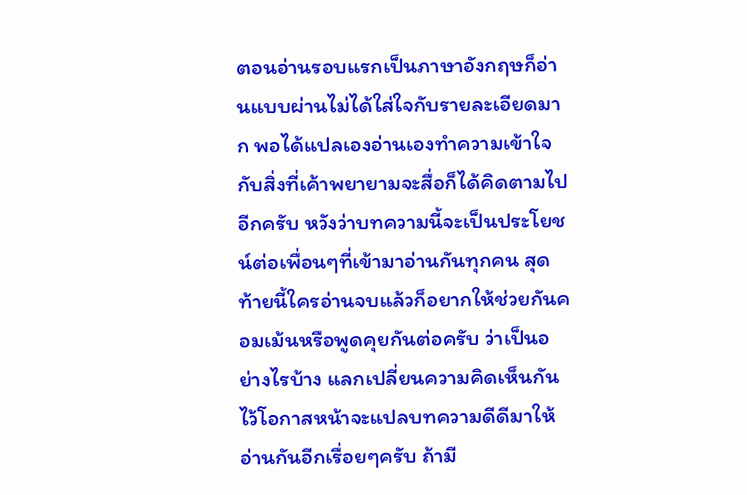ตอนอ่านรอบแรกเป็นภาษาอังกฤษก็อ่านแบบผ่านไม่ได้ใส่ใจกับรายละเอียดมาก พอได้แปลเองอ่านเองทำความเข้าใจกับสิ่งที่เค้าพยายามจะสื่อก็ได้คิดตามไปอีกครับ หวังว่าบทความนี้จะเป็นประโยชน์ต่อเพื่อนๆที่เข้ามาอ่านกันทุกคน สุดท้ายนี้ใครอ่านจบแล้วก็อยากให้ช่วยกันคอมเม้นหรือพูดคุยกันต่อครับ ว่าเป็นอย่างไรบ้าง แลกเปลี่ยนความคิดเห็นกัน ไว้โอกาสหน้าจะแปลบทความดีดีมาให้อ่านกันอีกเรื่อยๆครับ ถ้ามี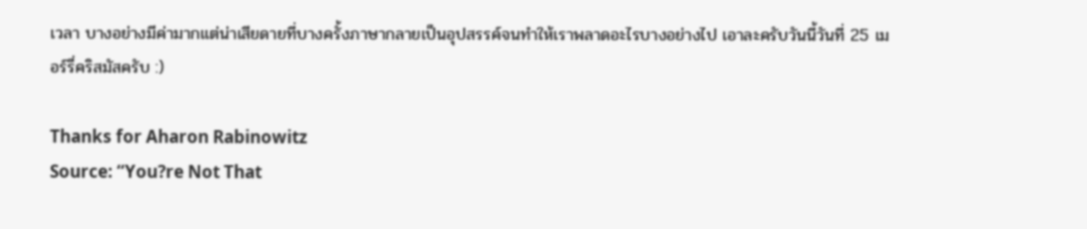เวลา บางอย่างมีค่ามากแต่น่าเสียดายที่บางครั้งภาษากลายเป็นอุปสรรค์จนทำให้เราพลาดอะไรบางอย่างไป เอาละครับวันนี้วันที่ 25 เมอร์รี่คริสมัสครับ :)

Thanks for Aharon Rabinowitz
Source: “You?re Not That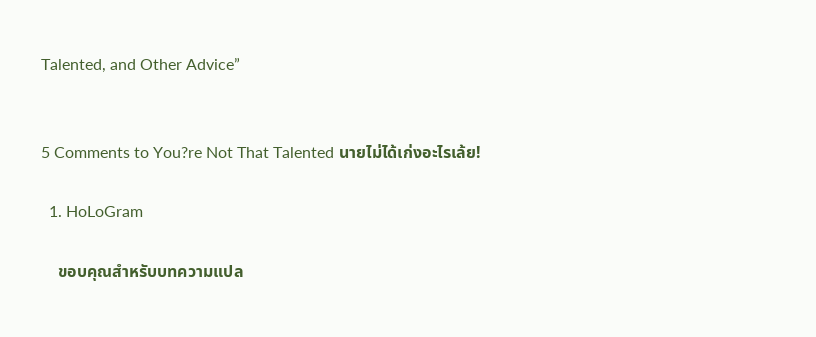Talented, and Other Advice”


5 Comments to You?re Not That Talented นายไม่ได้เก่งอะไรเล้ย!

  1. HoLoGram

    ขอบคุณสำหรับบทความแปล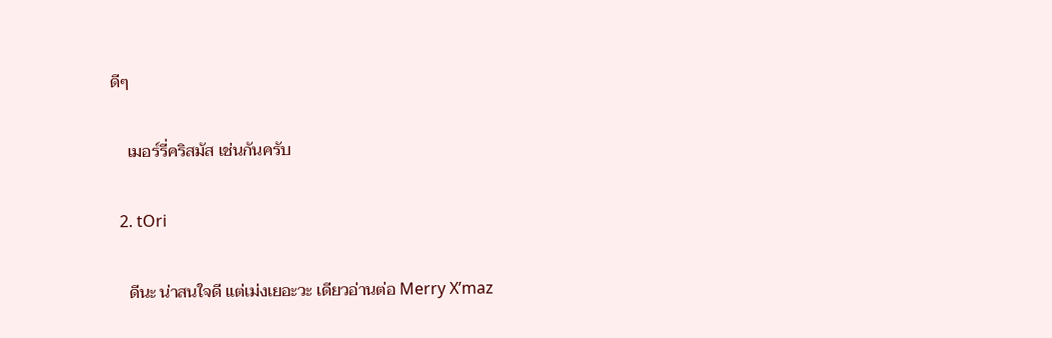ดีๆ

    เมอร์รี่คริสมัส เช่นกันครับ

  2. tOri

    ดีนะ น่าสนใจดี แต่เม่งเยอะวะ เดียวอ่านต่อ Merry X’maz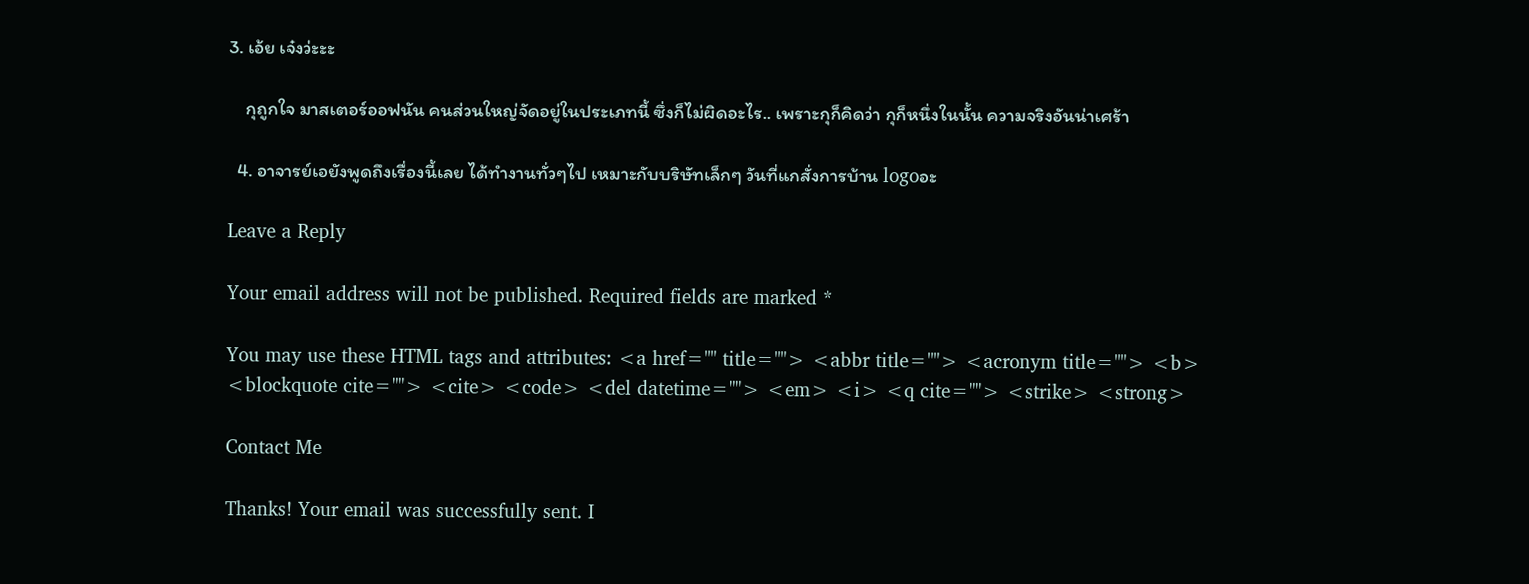3. เอ้ย เจ๋งว่ะะะ

    กุถูกใจ มาสเตอร์ออฟนัน คนส่วนใหญ่จัดอยู่ในประเภทนี้ ซึ่งก็ไม่ผิดอะไร.. เพราะกุก็คิดว่า กุก็หนึ่งในนั้น ความจริงอันน่าเศร้า

  4. อาจารย์เอยังพูดถึงเรื่องนี้เลย ได้ทำงานทั่วๆไป เหมาะกับบริษัทเล็กๆ วันที่แกสั่งการบ้าน logoอะ

Leave a Reply

Your email address will not be published. Required fields are marked *

You may use these HTML tags and attributes: <a href="" title=""> <abbr title=""> <acronym title=""> <b> <blockquote cite=""> <cite> <code> <del datetime=""> <em> <i> <q cite=""> <strike> <strong>

Contact Me

Thanks! Your email was successfully sent. I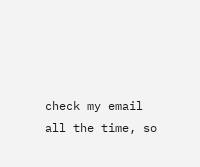check my email all the time, so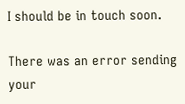I should be in touch soon.

There was an error sending your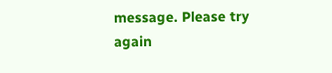message. Please try again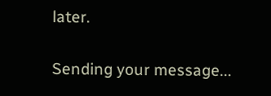later.

Sending your message...